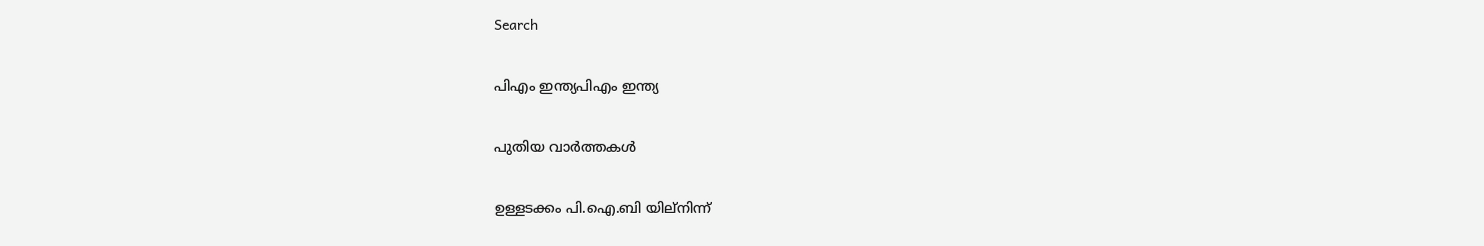Search

പിഎം ഇന്ത്യപിഎം ഇന്ത്യ

പുതിയ വാർത്തകൾ

ഉള്ളടക്കം പി.ഐ.ബി യില്നിന്ന്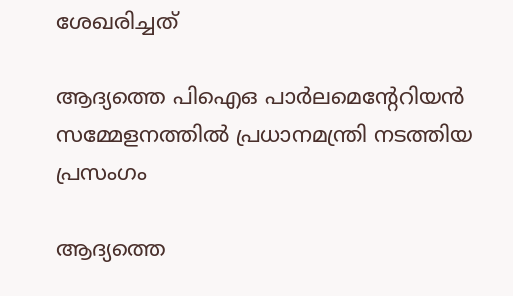ശേഖരിച്ചത്

ആദ്യത്തെ പിഐഒ പാര്‍ലമെന്റേറിയന്‍ സമ്മേളനത്തില്‍ പ്രധാനമന്ത്രി നടത്തിയ പ്രസംഗം

ആദ്യത്തെ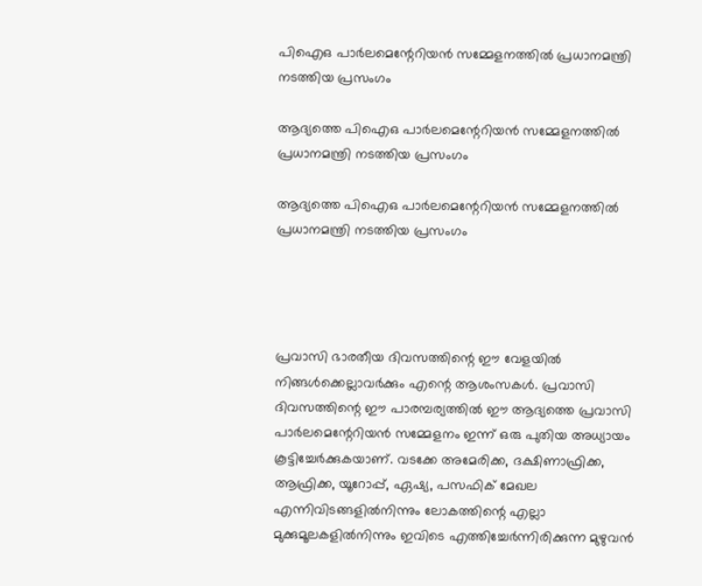പിഐഒ പാര്‍ലമെന്റേറിയന്‍ സമ്മേളനത്തില്‍ പ്രധാനമന്ത്രി നടത്തിയ പ്രസംഗം

ആദ്യത്തെ പിഐഒ പാര്‍ലമെന്റേറിയന്‍ സമ്മേളനത്തില്‍ പ്രധാനമന്ത്രി നടത്തിയ പ്രസംഗം

ആദ്യത്തെ പിഐഒ പാര്‍ലമെന്റേറിയന്‍ സമ്മേളനത്തില്‍ പ്രധാനമന്ത്രി നടത്തിയ പ്രസംഗം




പ്രവാസി ഭാരതീയ ദിവസത്തിന്റെ ഈ വേളയില്‍ നിങ്ങള്‍ക്കെല്ലാവര്‍ക്കും എന്റെ ആശംസകള്‍. പ്രവാസി ദിവസത്തിന്റെ ഈ പാരമ്പര്യത്തില്‍ ഈ ആദ്യത്തെ പ്രവാസി പാര്‍ലമെന്റേറിയന്‍ സമ്മേളനം ഇന്ന് ഒരു പുതിയ അധ്യായം കൂട്ടിച്ചേര്‍ക്കുകയാണ്. വടക്കേ അമേരിക്ക, ദക്ഷിണാഫ്രിക്ക, ആഫ്രിക്ക, യൂറോപ്പ്, ഏഷ്യ, പസഫിക് മേഖല എന്നിവിടങ്ങളില്‍നിന്നും ലോകത്തിന്റെ എല്ലാ മുക്കുമൂലകളില്‍നിന്നും ഇവിടെ എത്തിച്ചേര്‍ന്നിരിക്കുന്ന മുഴുവന്‍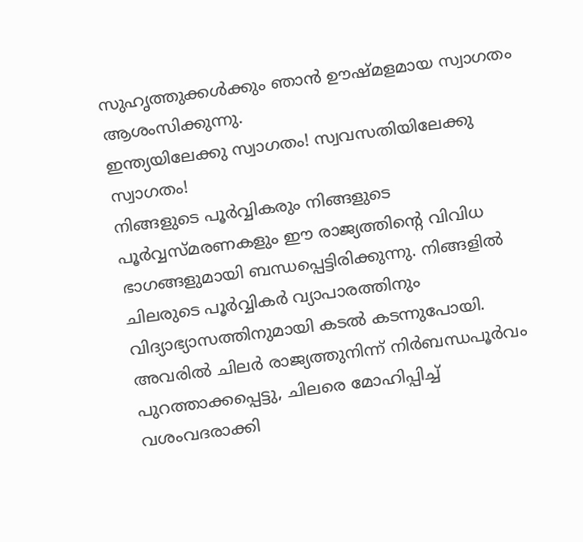സുഹൃത്തുക്കള്‍ക്കും ഞാന്‍ ഊഷ്മളമായ സ്വാഗതം ആശംസിക്കുന്നു.
ഇന്ത്യയിലേക്കു സ്വാഗതം! സ്വവസതിയിലേക്കു സ്വാഗതം!
നിങ്ങളുടെ പൂര്‍വ്വികരും നിങ്ങളുടെ പൂര്‍വ്വസ്മരണകളും ഈ രാജ്യത്തിന്റെ വിവിധ ഭാഗങ്ങളുമായി ബന്ധപ്പെട്ടിരിക്കുന്നു. നിങ്ങളില്‍ ചിലരുടെ പൂര്‍വ്വികര്‍ വ്യാപാരത്തിനും വിദ്യാഭ്യാസത്തിനുമായി കടല്‍ കടന്നുപോയി. അവരില്‍ ചിലര്‍ രാജ്യത്തുനിന്ന് നിര്‍ബന്ധപൂര്‍വം പുറത്താക്കപ്പെട്ടു, ചിലരെ മോഹിപ്പിച്ച് വശംവദരാക്കി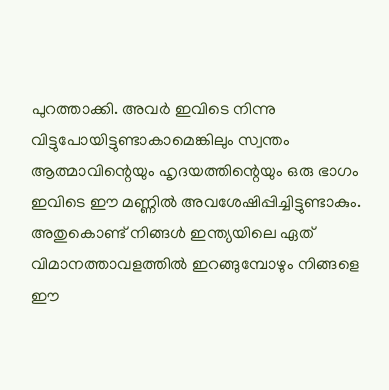പുറത്താക്കി. അവര്‍ ഇവിടെ നിന്നു വിട്ടുപോയിട്ടുണ്ടാകാമെങ്കിലും സ്വന്തം ആത്മാവിന്റെയും ഹൃദയത്തിന്റെയും ഒരു ഭാഗം ഇവിടെ ഈ മണ്ണില്‍ അവശേഷിപ്പിച്ചിട്ടുണ്ടാകും. അതുകൊണ്ട് നിങ്ങള്‍ ഇന്ത്യയിലെ ഏത് വിമാനത്താവളത്തില്‍ ഇറങ്ങുമ്പോഴും നിങ്ങളെ ഈ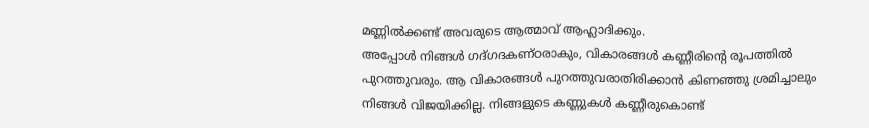മണ്ണില്‍ക്കണ്ട് അവരുടെ ആത്മാവ് ആഹ്ലാദിക്കും.
അപ്പോള്‍ നിങ്ങള്‍ ഗദ്ഗദകണ്ഠരാകും, വികാരങ്ങള്‍ കണ്ണീരിന്റെ രൂപത്തില്‍ പുറത്തുവരും. ആ വികാരങ്ങള്‍ പുറത്തുവരാതിരിക്കാന്‍ കിണഞ്ഞു ശ്രമിച്ചാലും നിങ്ങള്‍ വിജയിക്കില്ല. നിങ്ങളുടെ കണ്ണുകള്‍ കണ്ണീരുകൊണ്ട്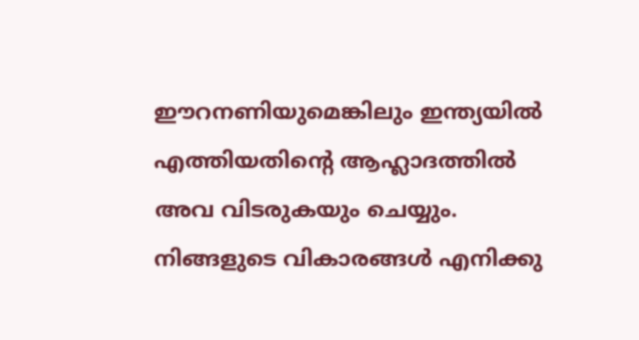ഈറനണിയുമെങ്കിലും ഇന്ത്യയില്‍ എത്തിയതിന്റെ ആഹ്ലാദത്തില്‍ അവ വിടരുകയും ചെയ്യും. നിങ്ങളുടെ വികാരങ്ങള്‍ എനിക്കു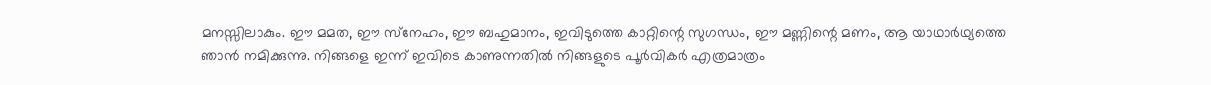മനസ്സിലാകും. ഈ മമത, ഈ സ്‌നേഹം, ഈ ബഹുമാനം, ഇവിടുത്തെ കാറ്റിന്റെ സുഗന്ധം, ഈ മണ്ണിന്റെ മണം, ആ യാഥാര്‍ഥ്യത്തെ ഞാന്‍ നമിക്കുന്നു. നിങ്ങളെ ഇന്ന് ഇവിടെ കാണുന്നതില്‍ നിങ്ങളുടെ പൂര്‍വികര്‍ എത്രമാത്രം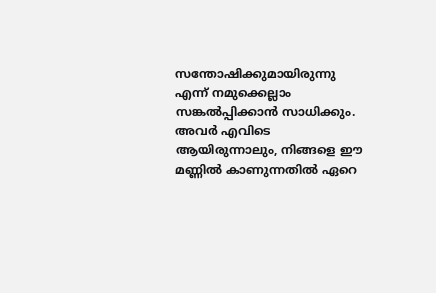സന്തോഷിക്കുമായിരുന്നു എന്ന് നമുക്കെല്ലാം സങ്കല്‍പ്പിക്കാന്‍ സാധിക്കും. അവര്‍ എവിടെ ആയിരുന്നാലും, നിങ്ങളെ ഈ മണ്ണില്‍ കാണുന്നതില്‍ ഏറെ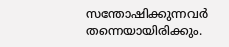സന്തോഷിക്കുന്നവര്‍ തന്നെയായിരിക്കും.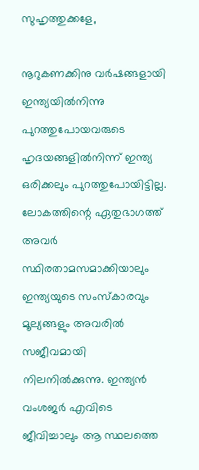സുഹൃത്തുക്കളേ,

നൂറുകണക്കിനു വര്‍ഷങ്ങളായി ഇന്ത്യയില്‍നിന്നു പുറത്തുപോയവരുടെ ഹൃദയങ്ങളില്‍നിന്ന് ഇന്ത്യ ഒരിക്കലും പുറത്തുപോയിട്ടില്ല. ലോകത്തിന്റെ ഏതുഭാഗത്ത് അവര്‍ സ്ഥിരതാമസമാക്കിയാലും ഇന്ത്യയുടെ സംസ്‌കാരവും മൂല്യങ്ങളും അവരില്‍ സജീവമായി നിലനില്‍ക്കുന്നു. ഇന്ത്യന്‍ വംശജര്‍ എവിടെ ജീവിച്ചാലും ആ സ്ഥലത്തെ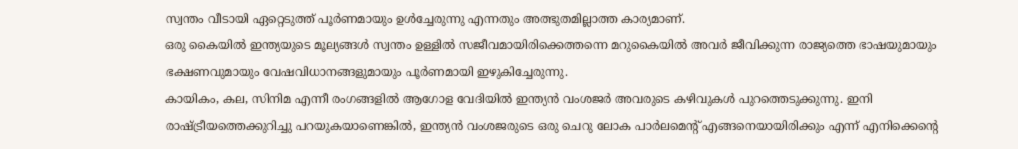സ്വന്തം വീടായി ഏറ്റെടുത്ത് പൂര്‍ണമായും ഉള്‍ച്ചേരുന്നു എന്നതും അത്ഭുതമില്ലാത്ത കാര്യമാണ്.
ഒരു കൈയില്‍ ഇന്ത്യയുടെ മൂല്യങ്ങള്‍ സ്വന്തം ഉള്ളില്‍ സജീവമായിരിക്കെത്തന്നെ മറുകൈയില്‍ അവര്‍ ജീവിക്കുന്ന രാജ്യത്തെ ഭാഷയുമായും ഭക്ഷണവുമായും വേഷവിധാനങ്ങളുമായും പൂര്‍ണമായി ഇഴുകിച്ചേരുന്നു.
കായികം, കല, സിനിമ എന്നീ രംഗങ്ങളില്‍ ആഗോള വേദിയില്‍ ഇന്ത്യന്‍ വംശജര്‍ അവരുടെ കഴിവുകള്‍ പുറത്തെടുക്കുന്നു. ഇനി രാഷ്ട്രീയത്തെക്കുറിച്ചു പറയുകയാണെങ്കില്‍, ഇന്ത്യന്‍ വംശജരുടെ ഒരു ചെറു ലോക പാര്‍ലമെന്റ് എങ്ങനെയായിരിക്കും എന്ന് എനിക്കെന്റെ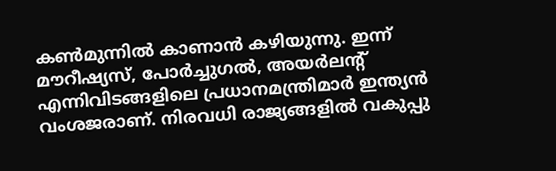കണ്‍മുന്നില്‍ കാണാന്‍ കഴിയുന്നു. ഇന്ന് മൗറീഷ്യസ്, പോര്‍ച്ചുഗല്‍, അയര്‍ലന്റ് എന്നിവിടങ്ങളിലെ പ്രധാനമന്ത്രിമാര്‍ ഇന്ത്യന്‍ വംശജരാണ്. നിരവധി രാജ്യങ്ങളില്‍ വകുപ്പു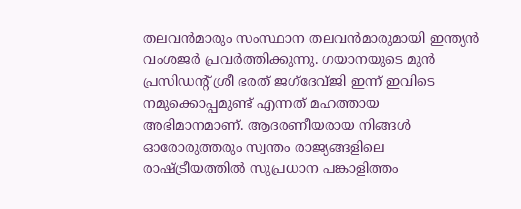തലവന്‍മാരും സംസ്ഥാന തലവന്‍മാരുമായി ഇന്ത്യന്‍ വംശജര്‍ പ്രവര്‍ത്തിക്കുന്നു. ഗയാനയുടെ മുന്‍ പ്രസിഡന്റ് ശ്രീ ഭരത് ജഗ്‌ദേവ്ജി ഇന്ന് ഇവിടെ നമുക്കൊപ്പമുണ്ട് എന്നത് മഹത്തായ അഭിമാനമാണ്. ആദരണീയരായ നിങ്ങള്‍ ഓരോരുത്തരും സ്വന്തം രാജ്യങ്ങളിലെ രാഷ്ട്രീയത്തില്‍ സുപ്രധാന പങ്കാളിത്തം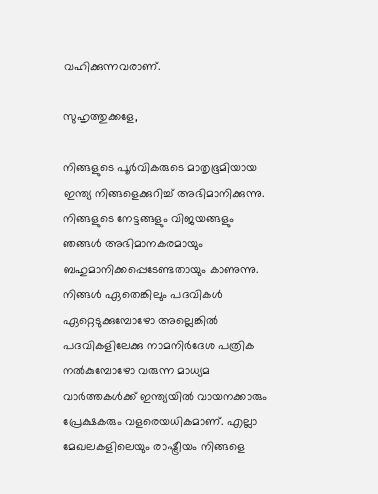വഹിക്കുന്നവരാണ്.

സുഹൃത്തുക്കളേ,

നിങ്ങളുടെ പൂര്‍വികരുടെ മാതൃഭൂമിയായ ഇന്ത്യ നിങ്ങളെക്കുറിച്ച് അഭിമാനിക്കുന്നു. നിങ്ങളുടെ നേട്ടങ്ങളും വിജയങ്ങളും ഞങ്ങള്‍ അഭിമാനകരമായും ബഹുമാനിക്കപ്പെടേണ്ടതായും കാണുന്നു. നിങ്ങള്‍ ഏതെങ്കിലും പദവികള്‍ ഏറ്റെടുക്കുമ്പോഴോ അല്ലെങ്കില്‍ പദവികളിലേക്കു നാമനിര്‍ദേശ പത്രിക നല്‍കുമ്പോഴോ വരുന്ന മാധ്യമ വാര്‍ത്തകള്‍ക്ക് ഇന്ത്യയില്‍ വായനക്കാരും പ്രേക്ഷകരും വളരെയധികമാണ്. എല്ലാ മേഖലകളിലെയും രാഷ്ട്രീയം നിങ്ങളെ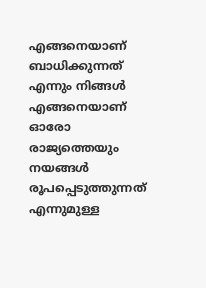എങ്ങനെയാണ് ബാധിക്കുന്നത് എന്നും നിങ്ങള്‍ എങ്ങനെയാണ് ഓരോ രാജ്യത്തെയും നയങ്ങള്‍ രൂപപ്പെടുത്തുന്നത് എന്നുമുള്ള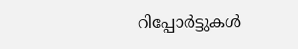റിപ്പോര്‍ട്ടുകള്‍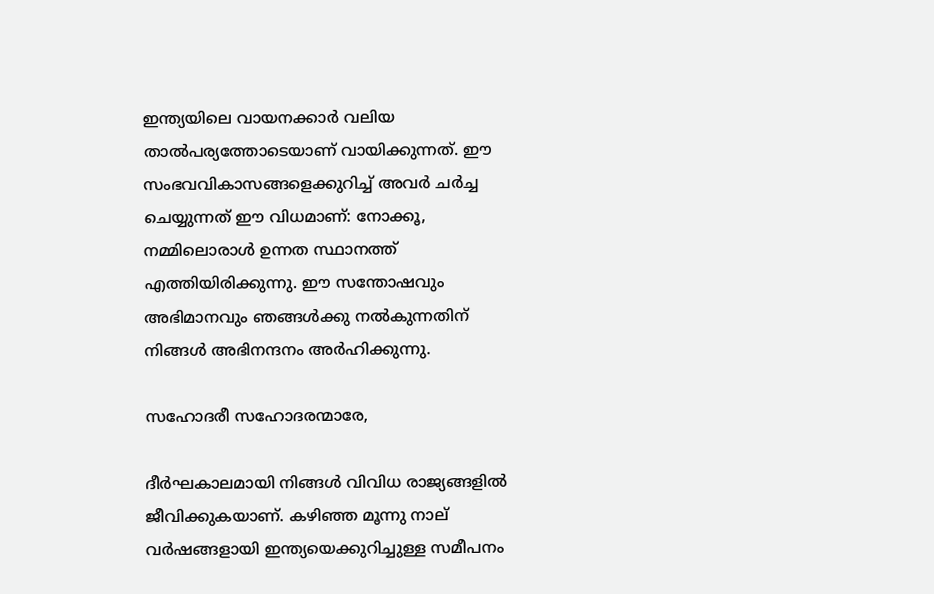ഇന്ത്യയിലെ വായനക്കാര്‍ വലിയ താല്‍പര്യത്തോടെയാണ് വായിക്കുന്നത്. ഈ സംഭവവികാസങ്ങളെക്കുറിച്ച് അവര്‍ ചര്‍ച്ച ചെയ്യുന്നത് ഈ വിധമാണ്: നോക്കൂ, നമ്മിലൊരാള്‍ ഉന്നത സ്ഥാനത്ത് എത്തിയിരിക്കുന്നു. ഈ സന്തോഷവും അഭിമാനവും ഞങ്ങള്‍ക്കു നല്‍കുന്നതിന് നിങ്ങള്‍ അഭിനന്ദനം അര്‍ഹിക്കുന്നു.

സഹോദരീ സഹോദരന്മാരേ,

ദീര്‍ഘകാലമായി നിങ്ങള്‍ വിവിധ രാജ്യങ്ങളില്‍ ജീവിക്കുകയാണ്. കഴിഞ്ഞ മൂന്നു നാല് വര്‍ഷങ്ങളായി ഇന്ത്യയെക്കുറിച്ചുള്ള സമീപനം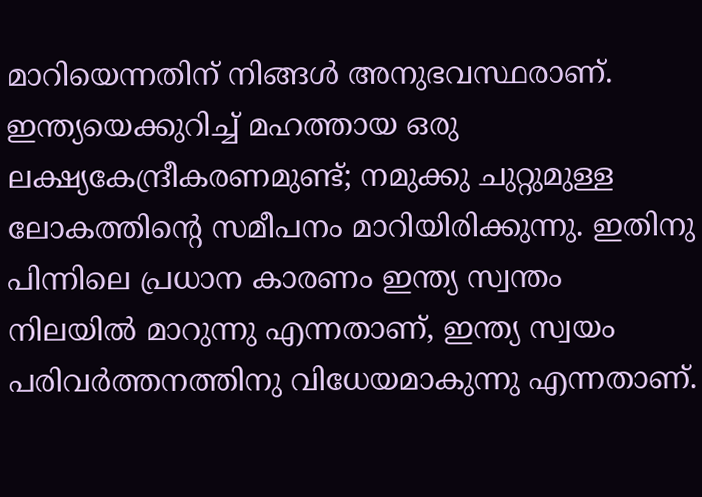മാറിയെന്നതിന് നിങ്ങള്‍ അനുഭവസ്ഥരാണ്. ഇന്ത്യയെക്കുറിച്ച് മഹത്തായ ഒരു ലക്ഷ്യകേന്ദ്രീകരണമുണ്ട്; നമുക്കു ചുറ്റുമുള്ള ലോകത്തിന്റെ സമീപനം മാറിയിരിക്കുന്നു. ഇതിനു പിന്നിലെ പ്രധാന കാരണം ഇന്ത്യ സ്വന്തം നിലയില്‍ മാറുന്നു എന്നതാണ്, ഇന്ത്യ സ്വയം പരിവര്‍ത്തനത്തിനു വിധേയമാകുന്നു എന്നതാണ്.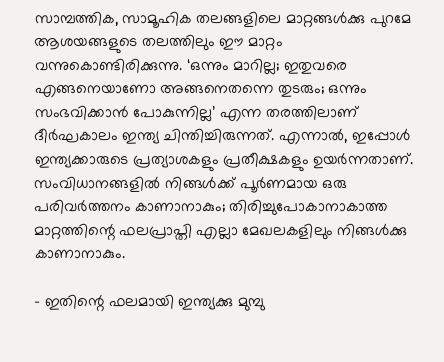സാമ്പത്തിക, സാമൂഹിക തലങ്ങളിലെ മാറ്റങ്ങള്‍ക്കു പുറമേ ആശയങ്ങളുടെ തലത്തിലും ഈ മാറ്റം വന്നുകൊണ്ടിരിക്കുന്നു. ‘ഒന്നും മാറില്ല; ഇതുവരെ എങ്ങനെയാണോ അങ്ങനെതന്നെ തുടരും; ഒന്നും സംഭവിക്കാന്‍ പോകുന്നില്ല’ എന്ന തരത്തിലാണ് ദീര്‍ഘകാലം ഇന്ത്യ ചിന്തിച്ചിരുന്നത്. എന്നാല്‍, ഇപ്പോള്‍ ഇന്ത്യക്കാരുടെ പ്രത്യാശകളും പ്രതീക്ഷകളും ഉയര്‍ന്നതാണ്. സംവിധാനങ്ങളില്‍ നിങ്ങള്‍ക്ക് പൂര്‍ണമായ ഒരു പരിവര്‍ത്തനം കാണാനാകും; തിരിച്ചുപോകാനാകാത്ത മാറ്റത്തിന്റെ ഫലപ്രാപ്തി എല്ലാ മേഖലകളിലും നിങ്ങള്‍ക്കു കാണാനാകും.

– ഇതിന്റെ ഫലമായി ഇന്ത്യക്കു മുമ്പു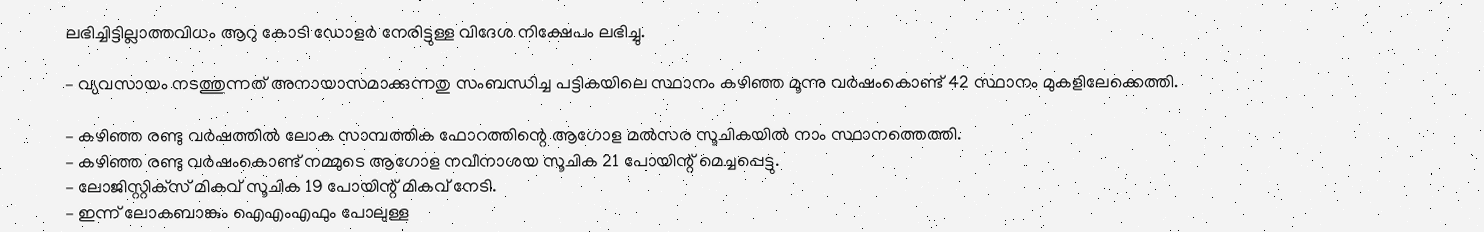ലഭിച്ചിട്ടില്ലാത്തവിധം ആറു കോടി ഡോളര്‍ നേരിട്ടുള്ള വിദേശ നിക്ഷേപം ലഭിച്ചു.

– വ്യവസായം നടത്തുന്നത് അനായാസമാക്കുന്നതു സംബന്ധിച്ച പട്ടികയിലെ സ്ഥാനം കഴിഞ്ഞ മൂന്നു വര്‍ഷംകൊണ്ട് 42 സ്ഥാനം മുകളിലേക്കെത്തി.

– കഴിഞ്ഞ രണ്ടു വര്‍ഷത്തില്‍ ലോക സാമ്പത്തിക ഫോറത്തിന്റെ ആഗോള മല്‍സര സൂചികയില്‍ നാം സ്ഥാനത്തെത്തി.
– കഴിഞ്ഞ രണ്ടു വര്‍ഷംകൊണ്ട് നമ്മുടെ ആഗോള നവീനാശയ സൂചിക 21 പോയിന്റ് മെച്ചപ്പെട്ടു.
– ലോജിസ്റ്റിക്‌സ് മികവ് സൂചിക 19 പോയിന്റ് മികവ് നേടി.
– ഇന്ന് ലോകബാങ്കും ഐഎംഎഫും പോലുള്ള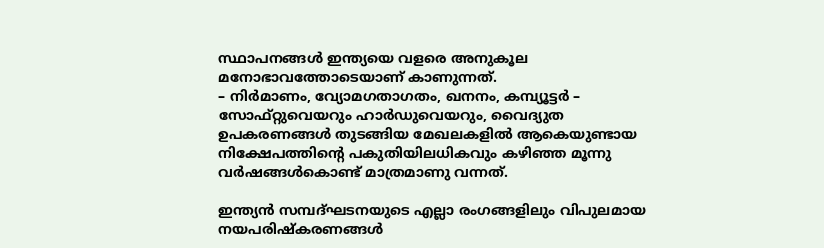സ്ഥാപനങ്ങള്‍ ഇന്ത്യയെ വളരെ അനുകൂല മനോഭാവത്തോടെയാണ് കാണുന്നത്.
– നിര്‍മാണം, വ്യോമഗതാഗതം, ഖനനം, കമ്പ്യൂട്ടര്‍ – സോഫ്റ്റുവെയറും ഹാര്‍ഡുവെയറും, വൈദ്യുത ഉപകരണങ്ങള്‍ തുടങ്ങിയ മേഖലകളില്‍ ആകെയുണ്ടായ നിക്ഷേപത്തിന്റെ പകുതിയിലധികവും കഴിഞ്ഞ മൂന്നു വര്‍ഷങ്ങള്‍കൊണ്ട് മാത്രമാണു വന്നത്.

ഇന്ത്യന്‍ സമ്പദ്ഘടനയുടെ എല്ലാ രംഗങ്ങളിലും വിപുലമായ നയപരിഷ്‌കരണങ്ങള്‍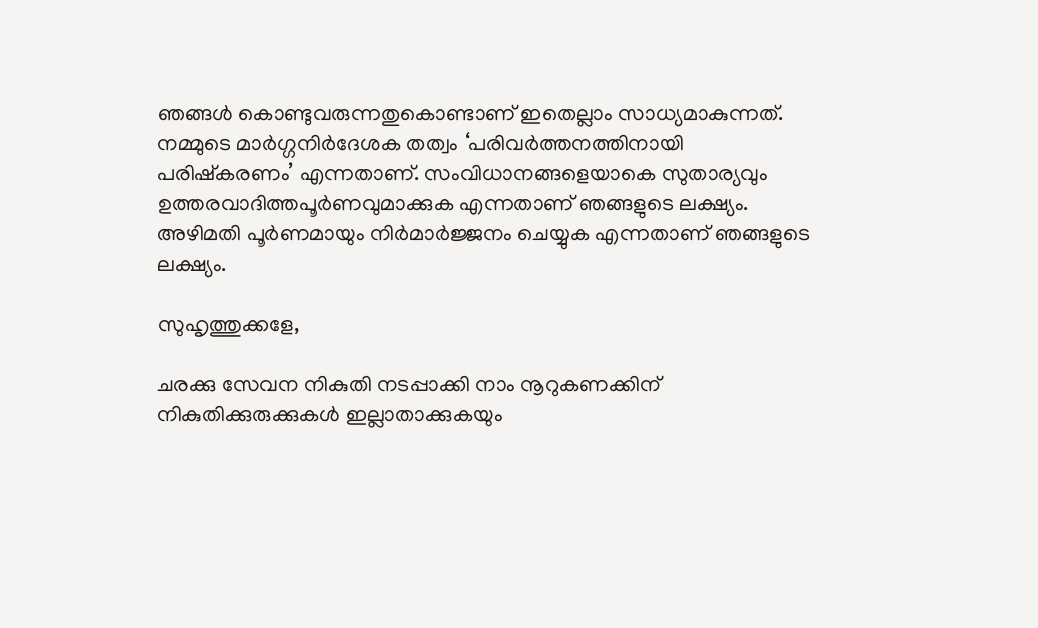ഞങ്ങള്‍ കൊണ്ടുവരുന്നതുകൊണ്ടാണ് ഇതെല്ലാം സാധ്യമാകുന്നത്. നമ്മുടെ മാര്‍ഗ്ഗനിര്‍ദേശക തത്വം ‘പരിവര്‍ത്തനത്തിനായി പരിഷ്‌കരണം’ എന്നതാണ്. സംവിധാനങ്ങളെയാകെ സുതാര്യവും ഉത്തരവാദിത്തപൂര്‍ണവുമാക്കുക എന്നതാണ് ഞങ്ങളുടെ ലക്ഷ്യം. അഴിമതി പൂര്‍ണമായും നിര്‍മാര്‍ജ്ജനം ചെയ്യുക എന്നതാണ് ഞങ്ങളുടെ ലക്ഷ്യം.

സുഹൃത്തുക്കളേ,

ചരക്കു സേവന നികുതി നടപ്പാക്കി നാം നൂറുകണക്കിന് നികുതിക്കുരുക്കുകള്‍ ഇല്ലാതാക്കുകയും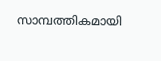സാമ്പത്തികമായി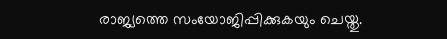രാജ്യത്തെ സംയോജിപ്പിക്കുകയും ചെയ്തു.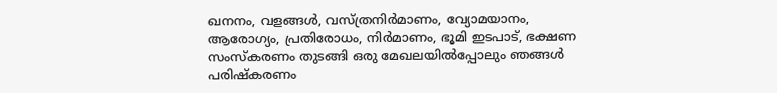ഖനനം, വളങ്ങള്‍, വസ്ത്രനിര്‍മാണം, വ്യോമയാനം, ആരോഗ്യം, പ്രതിരോധം, നിര്‍മാണം, ഭൂമി ഇടപാട്, ഭക്ഷണ സംസ്‌കരണം തുടങ്ങി ഒരു മേഖലയില്‍പ്പോലും ഞങ്ങള്‍ പരിഷ്‌കരണം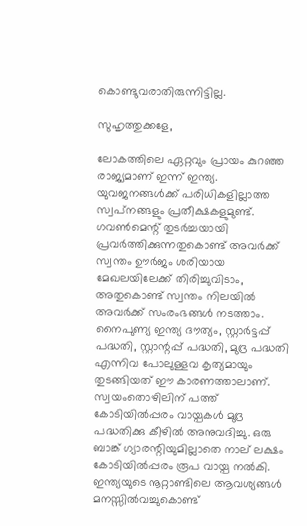കൊണ്ടുവരാതിരുന്നിട്ടില്ല.

സുഹൃത്തുക്കളേ,

ലോകത്തിലെ ഏറ്റവും പ്രായം കുറഞ്ഞ രാജ്യമാണ് ഇന്ന് ഇന്ത്യ. യുവജനങ്ങള്‍ക്ക് പരിധികളില്ലാത്ത സ്വപ്‌നങ്ങളും പ്രതീക്ഷകളുമുണ്ട്. ഗവണ്‍മെന്റ് തുടര്‍ച്ചയായി പ്രവര്‍ത്തിക്കുന്നതുകൊണ്ട് അവര്‍ക്ക് സ്വന്തം ഊര്‍ജം ശരിയായ മേഖലയിലേക്ക് തിരിച്ചുവിടാം, അതുകൊണ്ട് സ്വന്തം നിലയില്‍ അവര്‍ക്ക് സംരംഭങ്ങള്‍ നടത്താം.
നൈപുണ്യ ഇന്ത്യ ദൗത്യം, സ്റ്റാര്‍ട്ടപ്പ് പദ്ധതി, സ്റ്റാന്റപ്പ് പദ്ധതി, മുദ്ര പദ്ധതി എന്നിവ പോലുള്ളവ കൃത്യമായും തുടങ്ങിയത് ഈ കാരണത്താലാണ്. സ്വയംതൊഴിലിന് പത്ത് കോടിയില്‍പ്പരം വായ്പകള്‍ മുദ്ര പദ്ധതിക്കു കീഴില്‍ അനുവദിച്ചു. ഒരു ബാങ്ക് ഗ്യാരന്റിയുമില്ലാതെ നാല് ലക്ഷം കോടിയില്‍പ്പരം രൂപ വായ്പ നല്‍കി. ഇന്ത്യയുടെ നൂറ്റാണ്ടിലെ ആവശ്യങ്ങള്‍ മനസ്സില്‍വച്ചുകൊണ്ട്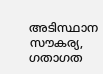അടിസ്ഥാന സൗകര്യ, ഗതാഗത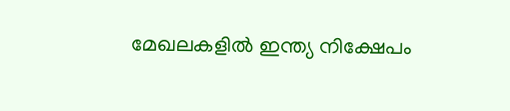മേഖലകളില്‍ ഇന്ത്യ നിക്ഷേപം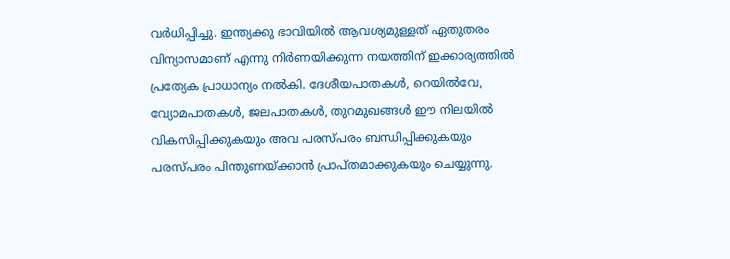വര്‍ധിപ്പിച്ചു. ഇന്ത്യക്കു ഭാവിയില്‍ ആവശ്യമുള്ളത് ഏതുതരം വിന്യാസമാണ് എന്നു നിര്‍ണയിക്കുന്ന നയത്തിന് ഇക്കാര്യത്തില്‍ പ്രത്യേക പ്രാധാന്യം നല്‍കി. ദേശീയപാതകള്‍, റെയില്‍വേ, വ്യോമപാതകള്‍, ജലപാതകള്‍, തുറമുഖങ്ങള്‍ ഈ നിലയില്‍ വികസിപ്പിക്കുകയും അവ പരസ്പരം ബന്ധിപ്പിക്കുകയും പരസ്പരം പിന്തുണയ്ക്കാന്‍ പ്രാപ്തമാക്കുകയും ചെയ്യുന്നു.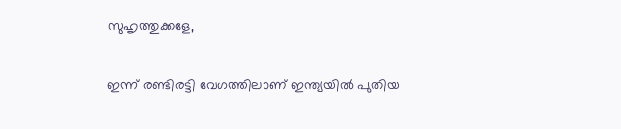സുഹൃത്തുക്കളേ,

ഇന്ന് രണ്ടിരട്ടി വേഗത്തിലാണ് ഇന്ത്യയില്‍ പുതിയ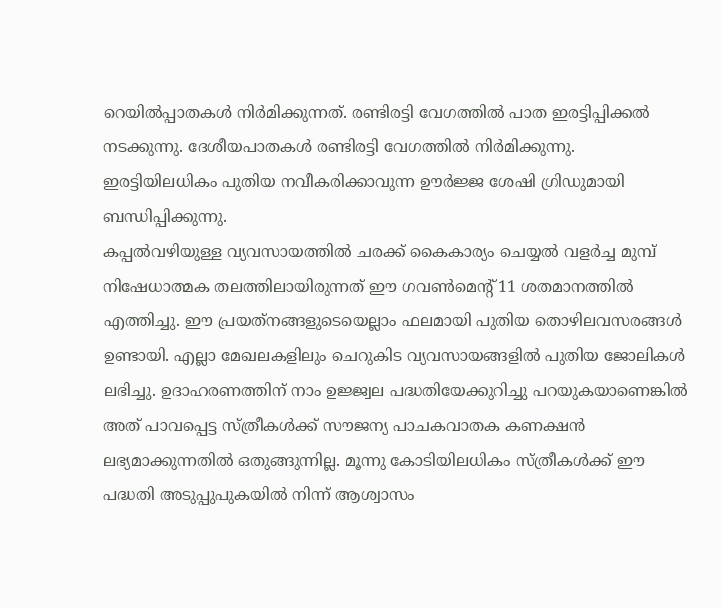റെയില്‍പ്പാതകള്‍ നിര്‍മിക്കുന്നത്. രണ്ടിരട്ടി വേഗത്തില്‍ പാത ഇരട്ടിപ്പിക്കല്‍ നടക്കുന്നു. ദേശീയപാതകള്‍ രണ്ടിരട്ടി വേഗത്തില്‍ നിര്‍മിക്കുന്നു. ഇരട്ടിയിലധികം പുതിയ നവീകരിക്കാവുന്ന ഊര്‍ജ്ജ ശേഷി ഗ്രിഡുമായി ബന്ധിപ്പിക്കുന്നു.
കപ്പല്‍വഴിയുള്ള വ്യവസായത്തില്‍ ചരക്ക് കൈകാര്യം ചെയ്യല്‍ വളര്‍ച്ച മുമ്പ് നിഷേധാത്മക തലത്തിലായിരുന്നത് ഈ ഗവണ്‍മെന്റ് 11 ശതമാനത്തില്‍ എത്തിച്ചു. ഈ പ്രയത്‌നങ്ങളുടെയെല്ലാം ഫലമായി പുതിയ തൊഴിലവസരങ്ങള്‍ ഉണ്ടായി. എല്ലാ മേഖലകളിലും ചെറുകിട വ്യവസായങ്ങളില്‍ പുതിയ ജോലികള്‍ ലഭിച്ചു. ഉദാഹരണത്തിന് നാം ഉജ്ജ്വല പദ്ധതിയേക്കുറിച്ചു പറയുകയാണെങ്കില്‍ അത് പാവപ്പെട്ട സ്ത്രീകള്‍ക്ക് സൗജന്യ പാചകവാതക കണക്ഷന്‍ ലഭ്യമാക്കുന്നതില്‍ ഒതുങ്ങുന്നില്ല. മൂന്നു കോടിയിലധികം സ്ത്രീകള്‍ക്ക് ഈ പദ്ധതി അടുപ്പുപുകയില്‍ നിന്ന് ആശ്വാസം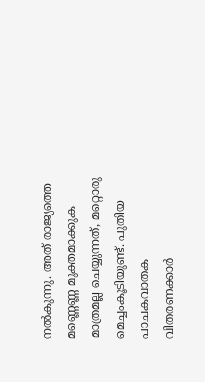നല്‍കുന്നു. അത് രാജ്യത്തെ മണ്ണെണ്ണ മുക്തമാക്കുക മാത്രമല്ല ചെയ്യുന്നത്, മറ്റൊരു മെച്ചംകൂടിയുണ്ട്. പുതിയ പാചകവാതക വിതരണക്കാര്‍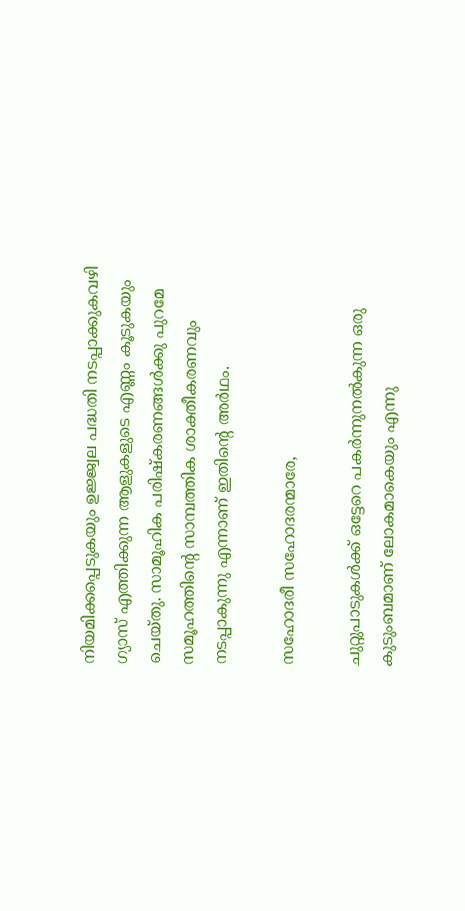നിയമിക്കപ്പെടുകയും ഉജ്ജ്വല പദ്ധതി നടപ്പാക്കുകവഴി ഗ്യാസ് എത്തിക്കുന്ന ആളുകളുടെ എണ്ണം കൂടുകയും ചെയ്തു. സാമൂഹിക പരിഷ്‌കരണങ്ങള്‍ക്കു പുറമേ സമൂഹത്തിന്റെ സാമ്പത്തിക ശാക്തീകരണവും നടപ്പാകുന്നു എന്നാണ് ഇതിന്റെ അര്‍ഥം.

സഹോദരീ സഹോദരന്മാരേ,

ചുറ്റുപാടുകള്‍ക്ക് ഒട്ടേറെ പകര്‍ന്നുനല്‍കുന്ന ഒരു കുടുംബമാണ് ലോകമാകെയും എന്നു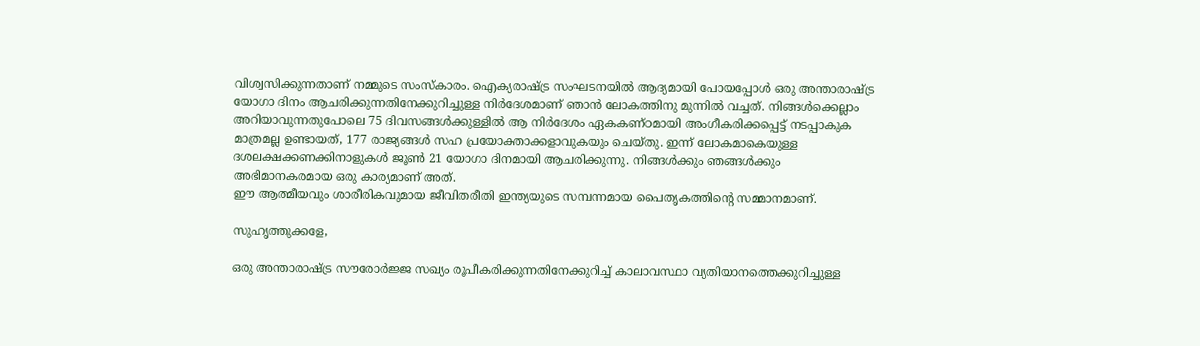വിശ്വസിക്കുന്നതാണ് നമ്മുടെ സംസ്‌കാരം. ഐക്യരാഷ്ട്ര സംഘടനയില്‍ ആദ്യമായി പോയപ്പോള്‍ ഒരു അന്താരാഷ്ട്ര യോഗാ ദിനം ആചരിക്കുന്നതിനേക്കുറിച്ചുള്ള നിര്‍ദേശമാണ് ഞാന്‍ ലോകത്തിനു മുന്നില്‍ വച്ചത്. നിങ്ങള്‍ക്കെല്ലാം അറിയാവുന്നതുപോലെ 75 ദിവസങ്ങള്‍ക്കുള്ളില്‍ ആ നിര്‍ദേശം ഏകകണ്ഠമായി അംഗീകരിക്കപ്പെട്ട് നടപ്പാകുക മാത്രമല്ല ഉണ്ടായത്, 177 രാജ്യങ്ങള്‍ സഹ പ്രയോക്താക്കളാവുകയും ചെയ്തു. ഇന്ന് ലോകമാകെയുള്ള ദശലക്ഷക്കണക്കിനാളുകള്‍ ജൂണ്‍ 21 യോഗാ ദിനമായി ആചരിക്കുന്നു. നിങ്ങള്‍ക്കും ഞങ്ങള്‍ക്കും അഭിമാനകരമായ ഒരു കാര്യമാണ് അത്.
ഈ ആത്മീയവും ശാരീരികവുമായ ജീവിതരീതി ഇന്ത്യയുടെ സമ്പന്നമായ പൈതൃകത്തിന്റെ സമ്മാനമാണ്.

സുഹൃത്തുക്കളേ,

ഒരു അന്താരാഷ്ട്ര സൗരോര്‍ജ്ജ സഖ്യം രൂപീകരിക്കുന്നതിനേക്കുറിച്ച് കാലാവസ്ഥാ വ്യതിയാനത്തെക്കുറിച്ചുള്ള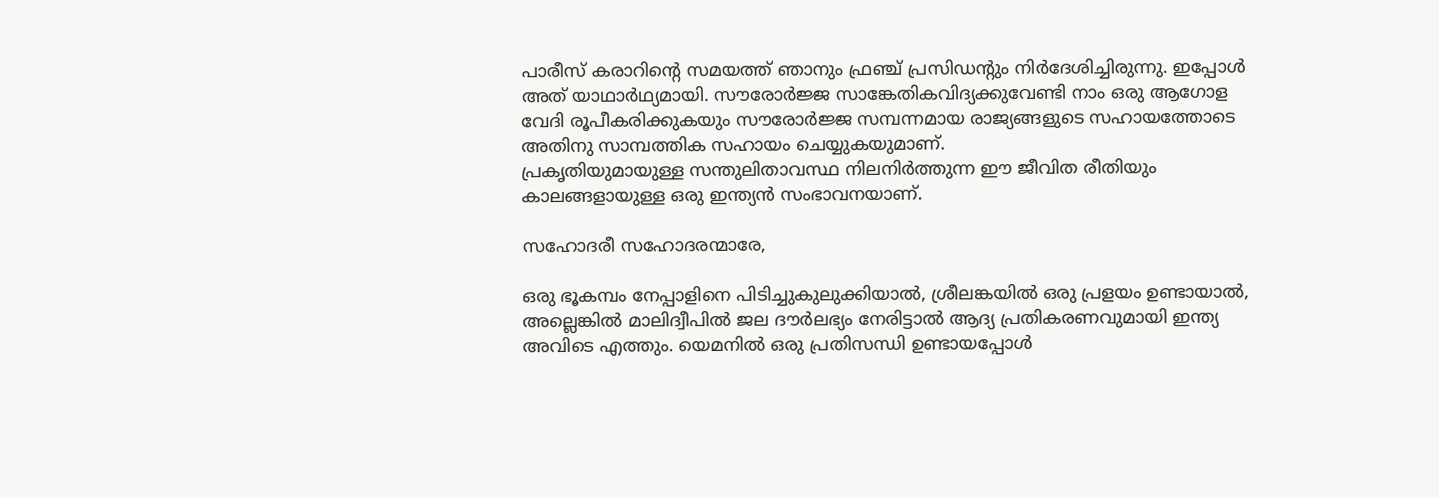പാരീസ് കരാറിന്റെ സമയത്ത് ഞാനും ഫ്രഞ്ച് പ്രസിഡന്റും നിര്‍ദേശിച്ചിരുന്നു. ഇപ്പോള്‍ അത് യാഥാര്‍ഥ്യമായി. സൗരോര്‍ജ്ജ സാങ്കേതികവിദ്യക്കുവേണ്ടി നാം ഒരു ആഗോള വേദി രൂപീകരിക്കുകയും സൗരോര്‍ജ്ജ സമ്പന്നമായ രാജ്യങ്ങളുടെ സഹായത്തോടെ അതിനു സാമ്പത്തിക സഹായം ചെയ്യുകയുമാണ്.
പ്രകൃതിയുമായുള്ള സന്തുലിതാവസ്ഥ നിലനിര്‍ത്തുന്ന ഈ ജീവിത രീതിയും കാലങ്ങളായുള്ള ഒരു ഇന്ത്യന്‍ സംഭാവനയാണ്.

സഹോദരീ സഹോദരന്മാരേ,

ഒരു ഭൂകമ്പം നേപ്പാളിനെ പിടിച്ചുകുലുക്കിയാല്‍, ശ്രീലങ്കയില്‍ ഒരു പ്രളയം ഉണ്ടായാല്‍, അല്ലെങ്കില്‍ മാലിദ്വീപില്‍ ജല ദൗര്‍ലഭ്യം നേരിട്ടാല്‍ ആദ്യ പ്രതികരണവുമായി ഇന്ത്യ അവിടെ എത്തും. യെമനില്‍ ഒരു പ്രതിസന്ധി ഉണ്ടായപ്പോള്‍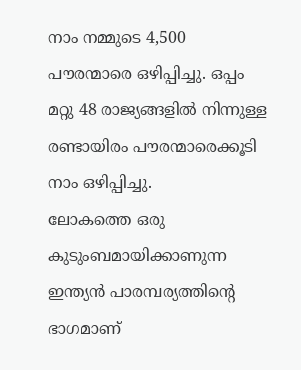നാം നമ്മുടെ 4,500 പൗരന്മാരെ ഒഴിപ്പിച്ചു. ഒപ്പം മറ്റു 48 രാജ്യങ്ങളില്‍ നിന്നുള്ള രണ്ടായിരം പൗരന്മാരെക്കൂടി നാം ഒഴിപ്പിച്ചു.
ലോകത്തെ ഒരു കുടുംബമായിക്കാണുന്ന ഇന്ത്യന്‍ പാരമ്പര്യത്തിന്റെ ഭാഗമാണ്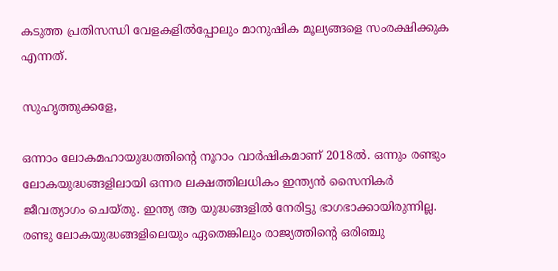കടുത്ത പ്രതിസന്ധി വേളകളില്‍പ്പോലും മാനുഷിക മൂല്യങ്ങളെ സംരക്ഷിക്കുക എന്നത്.

സുഹൃത്തുക്കളേ,

ഒന്നാം ലോകമഹായുദ്ധത്തിന്റെ നൂറാം വാര്‍ഷികമാണ് 2018ല്‍. ഒന്നും രണ്ടും ലോകയുദ്ധങ്ങളിലായി ഒന്നര ലക്ഷത്തിലധികം ഇന്ത്യന്‍ സൈനികര്‍ ജീവത്യാഗം ചെയ്തു. ഇന്ത്യ ആ യുദ്ധങ്ങളില്‍ നേരിട്ടു ഭാഗഭാക്കായിരുന്നില്ല. രണ്ടു ലോകയുദ്ധങ്ങളിലെയും ഏതെങ്കിലും രാജ്യത്തിന്റെ ഒരിഞ്ചു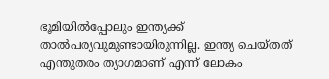ഭൂമിയില്‍പ്പോലും ഇന്ത്യക്ക് താല്‍പര്യവുമുണ്ടായിരുന്നില്ല. ഇന്ത്യ ചെയ്തത് എന്തുതരം ത്യാഗമാണ് എന്ന് ലോകം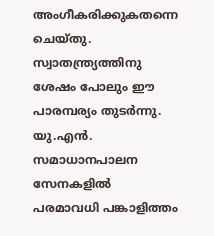അംഗീകരിക്കുകതന്നെ ചെയ്തു. സ്വാതന്ത്ര്യത്തിനു ശേഷം പോലും ഈ പാരമ്പര്യം തുടര്‍ന്നു. യു.എന്‍. സമാധാനപാലന സേനകളില്‍ പരമാവധി പങ്കാളിത്തം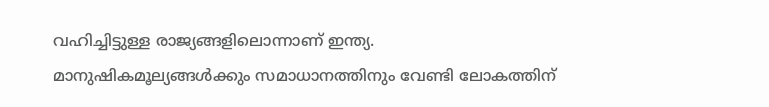വഹിച്ചിട്ടുള്ള രാജ്യങ്ങളിലൊന്നാണ് ഇന്ത്യ. മാനുഷികമൂല്യങ്ങള്‍ക്കും സമാധാനത്തിനും വേണ്ടി ലോകത്തിന്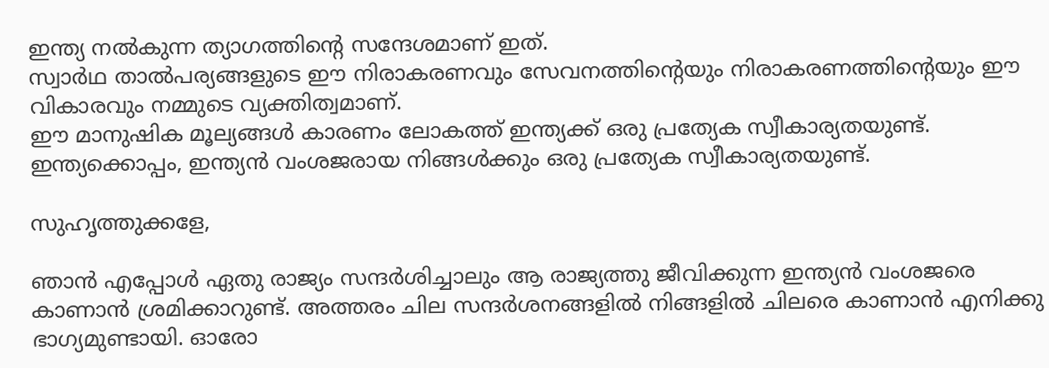ഇന്ത്യ നല്‍കുന്ന ത്യാഗത്തിന്റെ സന്ദേശമാണ് ഇത്.
സ്വാര്‍ഥ താല്‍പര്യങ്ങളുടെ ഈ നിരാകരണവും സേവനത്തിന്റെയും നിരാകരണത്തിന്റെയും ഈ വികാരവും നമ്മുടെ വ്യക്തിത്വമാണ്.
ഈ മാനുഷിക മൂല്യങ്ങള്‍ കാരണം ലോകത്ത് ഇന്ത്യക്ക് ഒരു പ്രത്യേക സ്വീകാര്യതയുണ്ട്. ഇന്ത്യക്കൊപ്പം, ഇന്ത്യന്‍ വംശജരായ നിങ്ങള്‍ക്കും ഒരു പ്രത്യേക സ്വീകാര്യതയുണ്ട്.

സുഹൃത്തുക്കളേ,

ഞാന്‍ എപ്പോള്‍ ഏതു രാജ്യം സന്ദര്‍ശിച്ചാലും ആ രാജ്യത്തു ജീവിക്കുന്ന ഇന്ത്യന്‍ വംശജരെ കാണാന്‍ ശ്രമിക്കാറുണ്ട്. അത്തരം ചില സന്ദര്‍ശനങ്ങളില്‍ നിങ്ങളില്‍ ചിലരെ കാണാന്‍ എനിക്കു ഭാഗ്യമുണ്ടായി. ഓരോ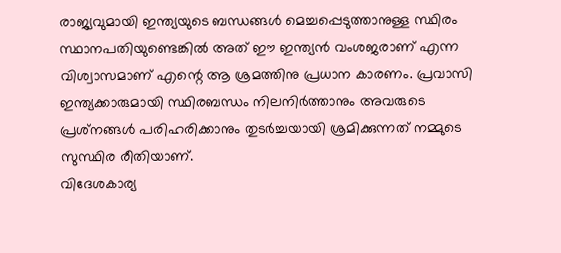രാജ്യവുമായി ഇന്ത്യയുടെ ബന്ധങ്ങള്‍ മെച്ചപ്പെടുത്താനുള്ള സ്ഥിരം സ്ഥാനപതിയുണ്ടെങ്കില്‍ അത് ഈ ഇന്ത്യന്‍ വംശജരാണ് എന്ന വിശ്വാസമാണ് എന്റെ ആ ശ്രമത്തിനു പ്രധാന കാരണം. പ്രവാസി ഇന്ത്യക്കാരുമായി സ്ഥിരബന്ധം നിലനിര്‍ത്താനും അവരുടെ പ്രശ്‌നങ്ങള്‍ പരിഹരിക്കാനും തുടര്‍ച്ചയായി ശ്രമിക്കുന്നത് നമ്മുടെ സുസ്ഥിര രീതിയാണ്.
വിദേശകാര്യ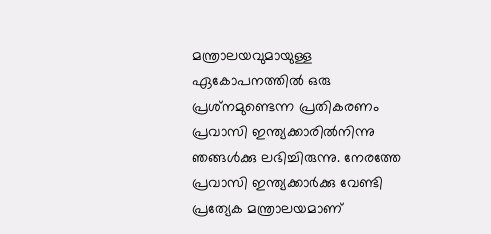മന്ത്രാലയവുമായുള്ള ഏകോപനത്തില്‍ ഒരു പ്രശ്‌നമുണ്ടെന്ന പ്രതികരണം പ്രവാസി ഇന്ത്യക്കാരില്‍നിന്നു ഞങ്ങള്‍ക്കു ലഭിച്ചിരുന്നു. നേരത്തേ പ്രവാസി ഇന്ത്യക്കാര്‍ക്കു വേണ്ടി പ്രത്യേക മന്ത്രാലയമാണ്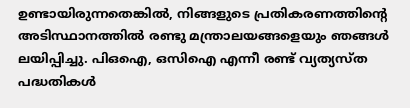ഉണ്ടായിരുന്നതെങ്കില്‍, നിങ്ങളുടെ പ്രതികരണത്തിന്റെ അടിസ്ഥാനത്തില്‍ രണ്ടു മന്ത്രാലയങ്ങളെയും ഞങ്ങള്‍ ലയിപ്പിച്ചു. പിഒഐ, ഒസിഐ എന്നീ രണ്ട് വ്യത്യസ്ത പദ്ധതികള്‍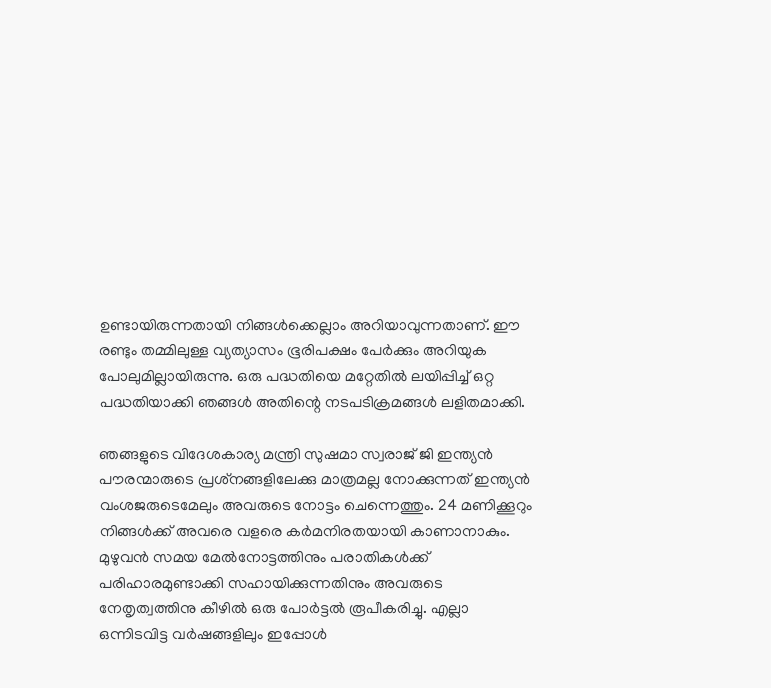ഉണ്ടായിരുന്നതായി നിങ്ങള്‍ക്കെല്ലാം അറിയാവുന്നതാണ്. ഈ രണ്ടും തമ്മിലുള്ള വ്യത്യാസം ഭൂരിപക്ഷം പേര്‍ക്കും അറിയുക പോലുമില്ലായിരുന്നു. ഒരു പദ്ധതിയെ മറ്റേതില്‍ ലയിപ്പിച്ച് ഒറ്റ പദ്ധതിയാക്കി ഞങ്ങള്‍ അതിന്റെ നടപടിക്രമങ്ങള്‍ ലളിതമാക്കി.

ഞങ്ങളുടെ വിദേശകാര്യ മന്ത്രി സുഷമാ സ്വരാജ് ജി ഇന്ത്യന്‍ പൗരന്മാരുടെ പ്രശ്‌നങ്ങളിലേക്കു മാത്രമല്ല നോക്കുന്നത് ഇന്ത്യന്‍ വംശജരുടെമേലും അവരുടെ നോട്ടം ചെന്നെത്തും. 24 മണിക്കൂറും നിങ്ങള്‍ക്ക് അവരെ വളരെ കര്‍മനിരതയായി കാണാനാകും. മുഴുവന്‍ സമയ മേല്‍നോട്ടത്തിനും പരാതികള്‍ക്ക് പരിഹാരമുണ്ടാക്കി സഹായിക്കുന്നതിനും അവരുടെ നേതൃത്വത്തിനു കീഴില്‍ ഒരു പോര്‍ട്ടല്‍ രൂപീകരിച്ചു. എല്ലാ ഒന്നിടവിട്ട വര്‍ഷങ്ങളിലും ഇപ്പോള്‍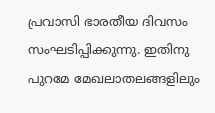പ്രവാസി ഭാരതീയ ദിവസം സംഘടിപ്പിക്കുന്നു. ഇതിനു പുറമേ മേഖലാതലങ്ങളിലും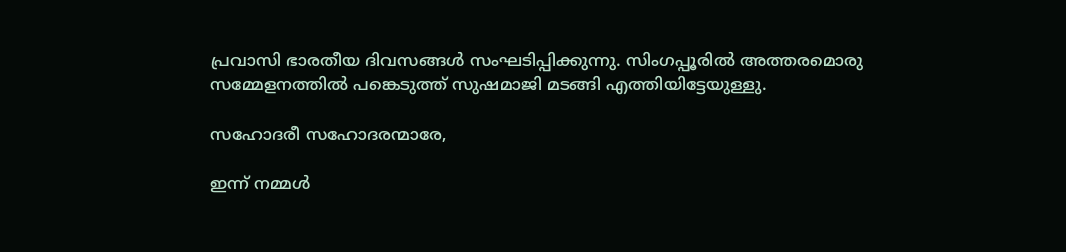പ്രവാസി ഭാരതീയ ദിവസങ്ങള്‍ സംഘടിപ്പിക്കുന്നു. സിംഗപ്പൂരില്‍ അത്തരമൊരു സമ്മേളനത്തില്‍ പങ്കെടുത്ത് സുഷമാജി മടങ്ങി എത്തിയിട്ടേയുള്ളു.

സഹോദരീ സഹോദരന്മാരേ,

ഇന്ന് നമ്മള്‍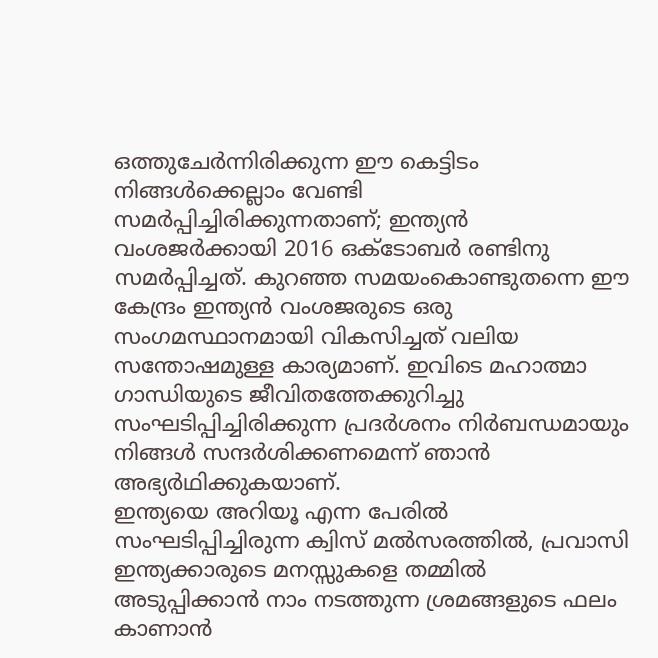ഒത്തുചേര്‍ന്നിരിക്കുന്ന ഈ കെട്ടിടം നിങ്ങള്‍ക്കെല്ലാം വേണ്ടി സമര്‍പ്പിച്ചിരിക്കുന്നതാണ്; ഇന്ത്യന്‍ വംശജര്‍ക്കായി 2016 ഒക്ടോബര്‍ രണ്ടിനു സമര്‍പ്പിച്ചത്. കുറഞ്ഞ സമയംകൊണ്ടുതന്നെ ഈ കേന്ദ്രം ഇന്ത്യന്‍ വംശജരുടെ ഒരു സംഗമസ്ഥാനമായി വികസിച്ചത് വലിയ സന്തോഷമുള്ള കാര്യമാണ്. ഇവിടെ മഹാത്മാ ഗാന്ധിയുടെ ജീവിതത്തേക്കുറിച്ചു സംഘടിപ്പിച്ചിരിക്കുന്ന പ്രദര്‍ശനം നിര്‍ബന്ധമായും നിങ്ങള്‍ സന്ദര്‍ശിക്കണമെന്ന് ഞാന്‍ അഭ്യര്‍ഥിക്കുകയാണ്.
ഇന്ത്യയെ അറിയൂ എന്ന പേരില്‍ സംഘടിപ്പിച്ചിരുന്ന ക്വിസ് മല്‍സരത്തില്‍, പ്രവാസി ഇന്ത്യക്കാരുടെ മനസ്സുകളെ തമ്മില്‍ അടുപ്പിക്കാന്‍ നാം നടത്തുന്ന ശ്രമങ്ങളുടെ ഫലം കാണാന്‍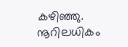കഴിഞ്ഞു. നൂറിലധികം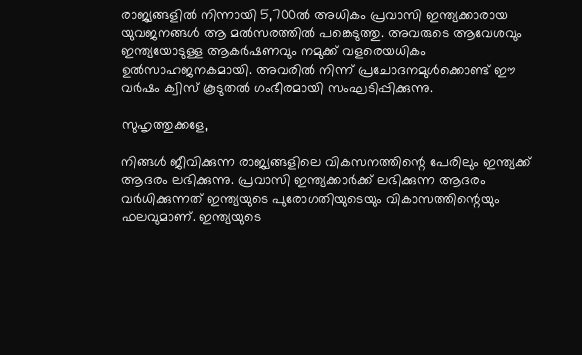രാജ്യങ്ങളില്‍ നിന്നായി 5,700ല്‍ അധികം പ്രവാസി ഇന്ത്യക്കാരായ യുവജനങ്ങള്‍ ആ മല്‍സരത്തില്‍ പങ്കെടുത്തു. അവരുടെ ആവേശവും ഇന്ത്യയോടുള്ള ആകര്‍ഷണവും നമുക്ക് വളരെയധികം ഉല്‍സാഹജനകമായി. അവരില്‍ നിന്ന് പ്രചോദനമുള്‍ക്കൊണ്ട് ഈ വര്‍ഷം ക്വിസ് കൂടുതല്‍ ഗംഭീരമായി സംഘടിപ്പിക്കുന്നു.

സുഹൃത്തുക്കളേ,

നിങ്ങള്‍ ജീവിക്കുന്ന രാജ്യങ്ങളിലെ വികസനത്തിന്റെ പേരിലും ഇന്ത്യക്ക് ആദരം ലഭിക്കുന്നു. പ്രവാസി ഇന്ത്യക്കാര്‍ക്ക് ലഭിക്കുന്ന ആദരം വര്‍ധിക്കുന്നത് ഇന്ത്യയുടെ പുരോഗതിയുടെയും വികാസത്തിന്റെയും ഫലവുമാണ്. ഇന്ത്യയുടെ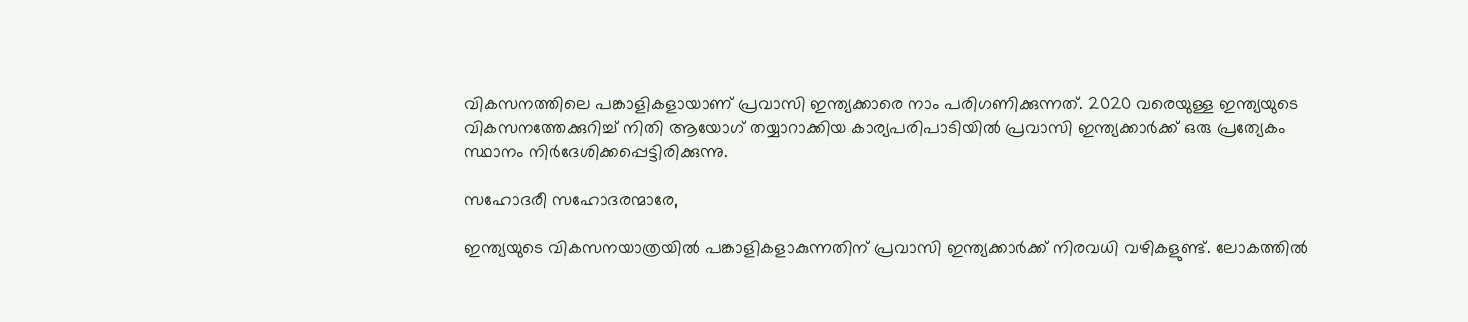വികസനത്തിലെ പങ്കാളികളായാണ് പ്രവാസി ഇന്ത്യക്കാരെ നാം പരിഗണിക്കുന്നത്. 2020 വരെയുള്ള ഇന്ത്യയുടെ വികസനത്തേക്കുറിച്ച് നിതി ആയോഗ് തയ്യാറാക്കിയ കാര്യപരിപാടിയില്‍ പ്രവാസി ഇന്ത്യക്കാര്‍ക്ക് ഒരു പ്രത്യേകം സ്ഥാനം നിര്‍ദേശിക്കപ്പെട്ടിരിക്കുന്നു.

സഹോദരീ സഹോദരന്മാരേ,

ഇന്ത്യയുടെ വികസനയാത്രയില്‍ പങ്കാളികളാകുന്നതിന് പ്രവാസി ഇന്ത്യക്കാര്‍ക്ക് നിരവധി വഴികളുണ്ട്. ലോകത്തില്‍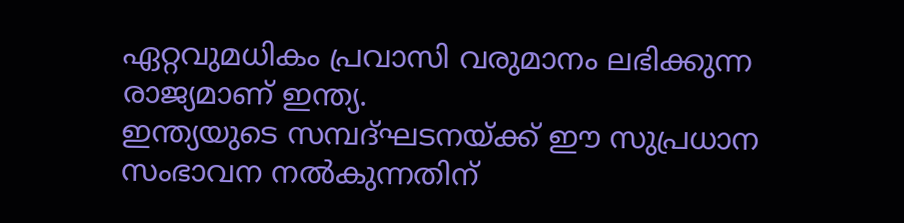ഏറ്റവുമധികം പ്രവാസി വരുമാനം ലഭിക്കുന്ന രാജ്യമാണ് ഇന്ത്യ.
ഇന്ത്യയുടെ സമ്പദ്ഘടനയ്ക്ക് ഈ സുപ്രധാന സംഭാവന നല്‍കുന്നതിന്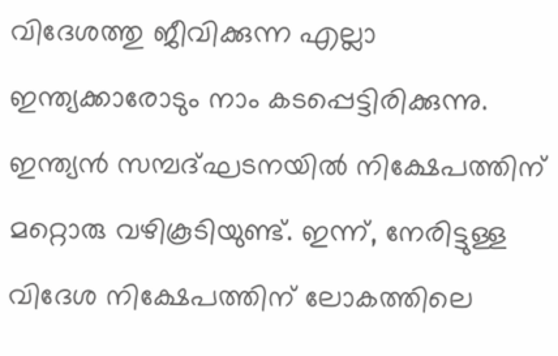വിദേശത്തു ജീവിക്കുന്ന എല്ലാ ഇന്ത്യക്കാരോടും നാം കടപ്പെട്ടിരിക്കുന്നു. ഇന്ത്യന്‍ സമ്പദ്ഘടനയില്‍ നിക്ഷേപത്തിന് മറ്റൊരു വഴികൂടിയുണ്ട്. ഇന്ന്, നേരിട്ടുള്ള വിദേശ നിക്ഷേപത്തിന് ലോകത്തിലെ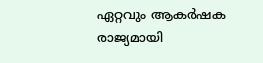ഏറ്റവും ആകര്‍ഷക രാജ്യമായി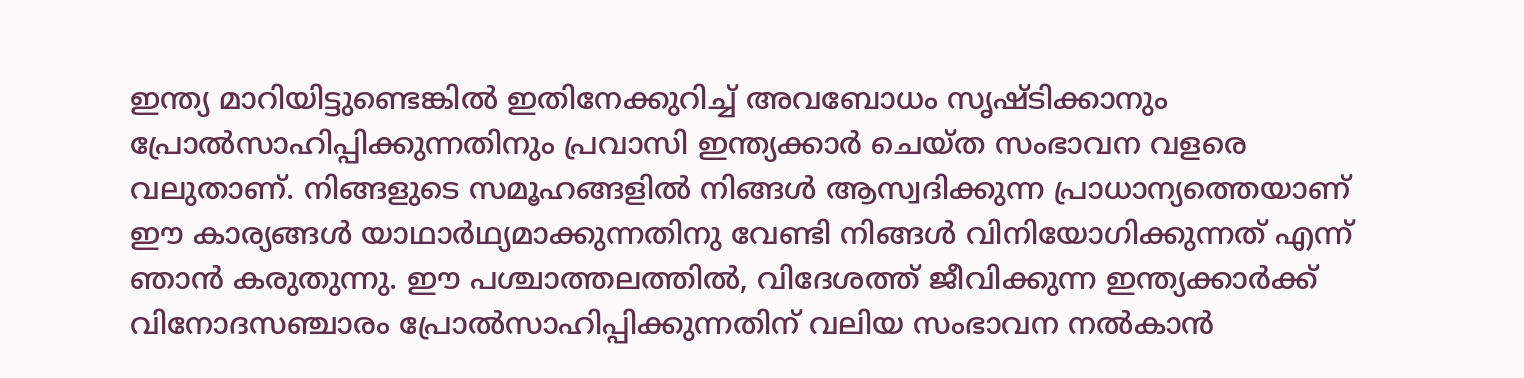ഇന്ത്യ മാറിയിട്ടുണ്ടെങ്കില്‍ ഇതിനേക്കുറിച്ച് അവബോധം സൃഷ്ടിക്കാനും പ്രോല്‍സാഹിപ്പിക്കുന്നതിനും പ്രവാസി ഇന്ത്യക്കാര്‍ ചെയ്ത സംഭാവന വളരെ വലുതാണ്. നിങ്ങളുടെ സമൂഹങ്ങളില്‍ നിങ്ങള്‍ ആസ്വദിക്കുന്ന പ്രാധാന്യത്തെയാണ് ഈ കാര്യങ്ങള്‍ യാഥാര്‍ഥ്യമാക്കുന്നതിനു വേണ്ടി നിങ്ങള്‍ വിനിയോഗിക്കുന്നത് എന്ന് ഞാന്‍ കരുതുന്നു. ഈ പശ്ചാത്തലത്തില്‍, വിദേശത്ത് ജീവിക്കുന്ന ഇന്ത്യക്കാര്‍ക്ക് വിനോദസഞ്ചാരം പ്രോല്‍സാഹിപ്പിക്കുന്നതിന് വലിയ സംഭാവന നല്‍കാന്‍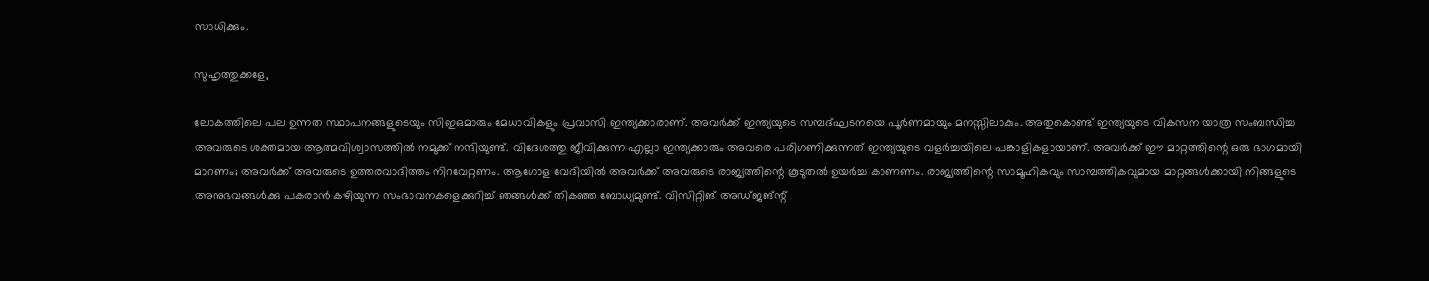സാധിക്കും.

സുഹൃത്തുക്കളേ,

ലോകത്തിലെ പല ഉന്നത സ്ഥാപനങ്ങളുടെയും സിഇഒമാരും മേധാവികളും പ്രവാസി ഇന്ത്യക്കാരാണ്. അവര്‍ക്ക് ഇന്ത്യയുടെ സമ്പദ്ഘടനയെ പൂര്‍ണമായും മനസ്സിലാകും. അതുകൊണ്ട് ഇന്ത്യയുടെ വികസന യാത്ര സംബന്ധിച്ച അവരുടെ ശക്തമായ ആത്മവിശ്വാസത്തില്‍ നമുക്ക് നന്ദിയുണ്ട്. വിദേശത്തു ജീവിക്കുന്ന എല്ലാ ഇന്ത്യക്കാരും അവരെ പരിഗണിക്കുന്നത് ഇന്ത്യയുടെ വളര്‍ച്ചയിലെ പങ്കാളികളായാണ്. അവര്‍ക്ക് ഈ മാറ്റത്തിന്റെ ഒരു ഭാഗമായി മാറണം; അവര്‍ക്ക് അവരുടെ ഉത്തരവാദിത്തം നിറവേറ്റണം. ആഗോള വേദിയില്‍ അവര്‍ക്ക് അവരുടെ രാജ്യത്തിന്റെ കൂടുതല്‍ ഉയര്‍ച്ച കാണണം. രാജ്യത്തിന്റെ സാമൂഹികവും സാമ്പത്തികവുമായ മാറ്റങ്ങള്‍ക്കായി നിങ്ങളുടെ അനുഭവങ്ങള്‍ക്കു പകരാന്‍ കഴിയുന്ന സംഭാവനകളെക്കുറിച്ച് ഞങ്ങള്‍ക്ക് തികഞ്ഞ ബോധ്യമുണ്ട്. വിസിറ്റിങ് അഡ്ജങ്ന്റ്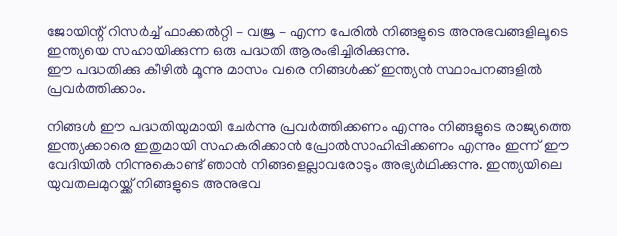ജോയിന്റ് റിസര്‍ച്ച് ഫാക്കല്‍റ്റി – വജ്ര – എന്ന പേരില്‍ നിങ്ങളുടെ അനുഭവങ്ങളിലൂടെ ഇന്ത്യയെ സഹായിക്കുന്ന ഒരു പദ്ധതി ആരംഭിച്ചിരിക്കുന്നു.
ഈ പദ്ധതിക്കു കീഴില്‍ മൂന്നു മാസം വരെ നിങ്ങള്‍ക്ക് ഇന്ത്യന്‍ സ്ഥാപനങ്ങളില്‍ പ്രവര്‍ത്തിക്കാം.

നിങ്ങള്‍ ഈ പദ്ധതിയുമായി ചേര്‍ന്നു പ്രവര്‍ത്തിക്കണം എന്നും നിങ്ങളുടെ രാജ്യത്തെ ഇന്ത്യക്കാരെ ഇതുമായി സഹകരിക്കാന്‍ പ്രോല്‍സാഹിപ്പിക്കണം എന്നും ഇന്ന് ഈ വേദിയില്‍ നിന്നുകൊണ്ട് ഞാന്‍ നിങ്ങളെല്ലാവരോടും അഭ്യര്‍ഥിക്കുന്നു. ഇന്ത്യയിലെ യുവതലമുറയ്ക്ക് നിങ്ങളുടെ അനുഭവ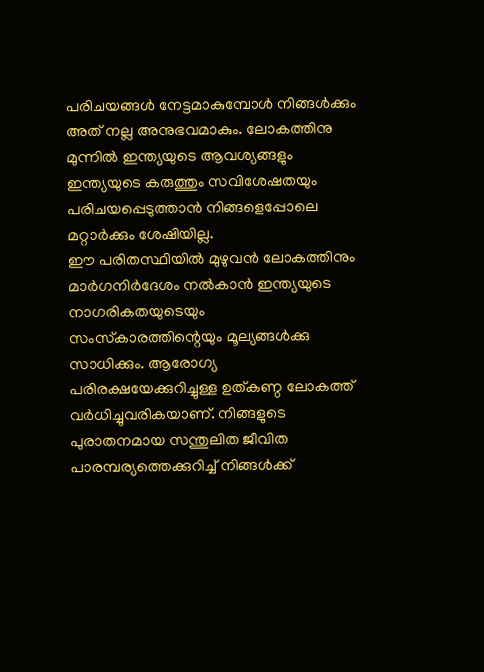പരിചയങ്ങള്‍ നേട്ടമാകുമ്പോള്‍ നിങ്ങള്‍ക്കും അത് നല്ല അനുഭവമാകും. ലോകത്തിനു മുന്നില്‍ ഇന്ത്യയുടെ ആവശ്യങ്ങളും ഇന്ത്യയുടെ കരുത്തും സവിശേഷതയും പരിചയപ്പെടുത്താന്‍ നിങ്ങളെപ്പോലെ മറ്റാര്‍ക്കും ശേഷിയില്ല.
ഈ പരിതസ്ഥിയില്‍ മുഴുവന്‍ ലോകത്തിനും മാര്‍ഗനിര്‍ദേശം നല്‍കാന്‍ ഇന്ത്യയുടെ നാഗരികതയുടെയും സംസ്‌കാരത്തിന്റെയും മൂല്യങ്ങള്‍ക്കു സാധിക്കും. ആരോഗ്യ പരിരക്ഷയേക്കുറിച്ചുള്ള ഉത്കണ്ഠ ലോകത്ത് വര്‍ധിച്ചുവരികയാണ്. നിങ്ങളുടെ പുരാതനമായ സന്തുലിത ജീവിത പാരമ്പര്യത്തെക്കുറിച്ച് നിങ്ങള്‍ക്ക്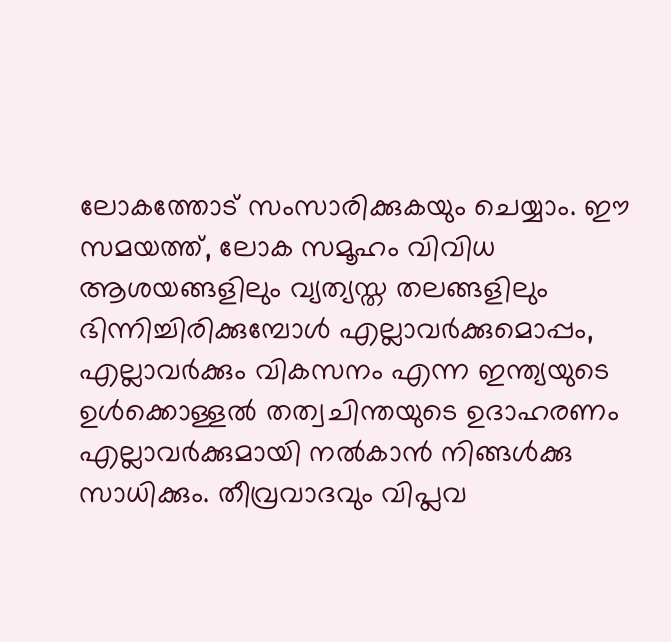ലോകത്തോട് സംസാരിക്കുകയും ചെയ്യാം. ഈ സമയത്ത്, ലോക സമൂഹം വിവിധ ആശയങ്ങളിലും വ്യത്യസ്ത തലങ്ങളിലും ഭിന്നിച്ചിരിക്കുമ്പോള്‍ എല്ലാവര്‍ക്കുമൊപ്പം, എല്ലാവര്‍ക്കും വികസനം എന്ന ഇന്ത്യയുടെ ഉള്‍ക്കൊള്ളല്‍ തത്വചിന്തയുടെ ഉദാഹരണം എല്ലാവര്‍ക്കുമായി നല്‍കാന്‍ നിങ്ങള്‍ക്കു സാധിക്കും. തീവ്രവാദവും വിപ്ലവ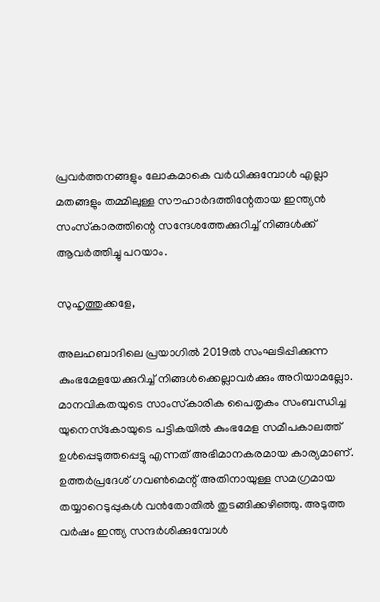പ്രവര്‍ത്തനങ്ങളും ലോകമാകെ വര്‍ധിക്കുമ്പോള്‍ എല്ലാ മതങ്ങളും തമ്മിലുള്ള സൗഹാര്‍ദത്തിന്റേതായ ഇന്ത്യന്‍ സംസ്‌കാരത്തിന്റെ സന്ദേശത്തേക്കുറിച്ച് നിങ്ങള്‍ക്ക് ആവര്‍ത്തിച്ചു പറയാം.

സുഹൃത്തുക്കളേ,

അലഹബാദിലെ പ്രയാഗില്‍ 2019ല്‍ സംഘടിപ്പിക്കുന്ന കുംഭമേളയേക്കുറിച്ച് നിങ്ങള്‍ക്കെല്ലാവര്‍ക്കും അറിയാമല്ലോ. മാനവികതയുടെ സാംസ്‌കാരിക പൈതൃകം സംബന്ധിച്ച യുനെസ്‌കോയുടെ പട്ടികയില്‍ കുംഭമേള സമീപകാലത്ത് ഉള്‍പ്പെടുത്തപ്പെട്ടു എന്നത് അഭിമാനകരമായ കാര്യമാണ്. ഉത്തര്‍പ്രദേശ് ഗവണ്‍മെന്റ് അതിനായുള്ള സമഗ്രമായ തയ്യാറെടുപ്പുകള്‍ വന്‍തോതില്‍ തുടങ്ങിക്കഴിഞ്ഞു. അടുത്ത വര്‍ഷം ഇന്ത്യ സന്ദര്‍ശിക്കുമ്പോള്‍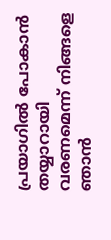പ്രയാഗില്‍ പോകാന്‍ തയ്യാറായി വരണമെന്ന് നിങ്ങളെ ഞാന്‍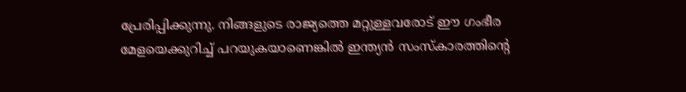പ്രേരിപ്പിക്കുന്നു. നിങ്ങളുടെ രാജ്യത്തെ മറ്റുള്ളവരോട് ഈ ഗംഭീര മേളയെക്കുറിച്ച് പറയുകയാണെങ്കില്‍ ഇന്ത്യന്‍ സംസ്‌കാരത്തിന്റെ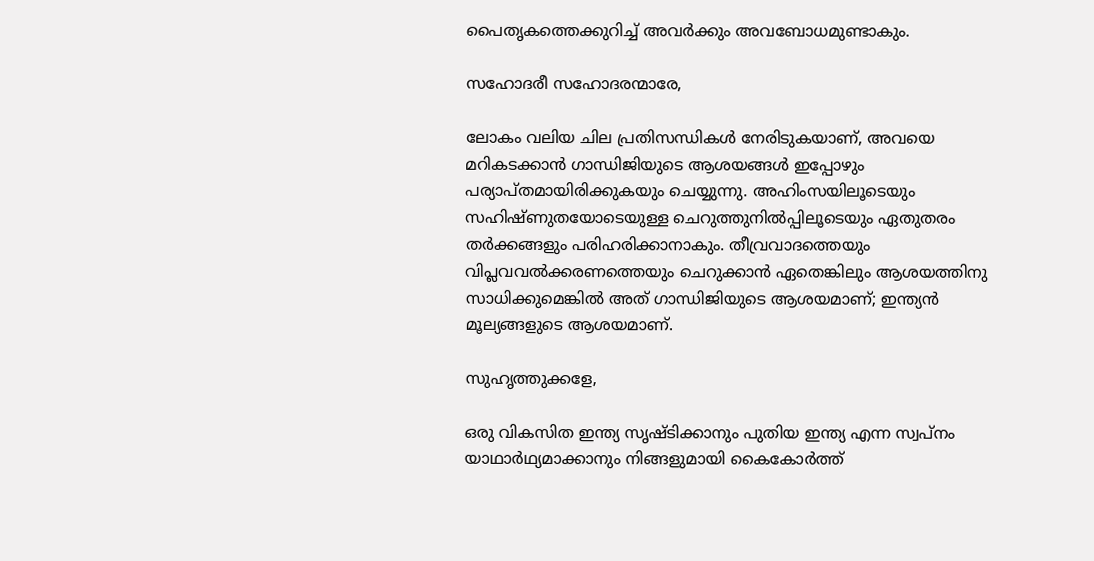പൈതൃകത്തെക്കുറിച്ച് അവര്‍ക്കും അവബോധമുണ്ടാകും.

സഹോദരീ സഹോദരന്മാരേ,

ലോകം വലിയ ചില പ്രതിസന്ധികള്‍ നേരിടുകയാണ്, അവയെ മറികടക്കാന്‍ ഗാന്ധിജിയുടെ ആശയങ്ങള്‍ ഇപ്പോഴും പര്യാപ്തമായിരിക്കുകയും ചെയ്യുന്നു. അഹിംസയിലൂടെയും സഹിഷ്ണുതയോടെയുള്ള ചെറുത്തുനില്‍പ്പിലൂടെയും ഏതുതരം തര്‍ക്കങ്ങളും പരിഹരിക്കാനാകും. തീവ്രവാദത്തെയും വിപ്ലവവല്‍ക്കരണത്തെയും ചെറുക്കാന്‍ ഏതെങ്കിലും ആശയത്തിനു സാധിക്കുമെങ്കില്‍ അത് ഗാന്ധിജിയുടെ ആശയമാണ്; ഇന്ത്യന്‍ മൂല്യങ്ങളുടെ ആശയമാണ്.

സുഹൃത്തുക്കളേ,

ഒരു വികസിത ഇന്ത്യ സൃഷ്ടിക്കാനും പുതിയ ഇന്ത്യ എന്ന സ്വപ്‌നം യാഥാര്‍ഥ്യമാക്കാനും നിങ്ങളുമായി കൈകോര്‍ത്ത്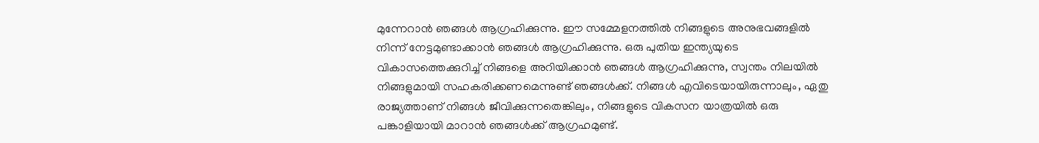മുന്നേറാന്‍ ഞങ്ങള്‍ ആഗ്രഹിക്കുന്നു. ഈ സമ്മേളനത്തില്‍ നിങ്ങളുടെ അനുഭവങ്ങളില്‍ നിന്ന് നേട്ടമുണ്ടാക്കാന്‍ ഞങ്ങള്‍ ആഗ്രഹിക്കുന്നു. ഒരു പുതിയ ഇന്ത്യയുടെ വികാസത്തെക്കുറിച്ച് നിങ്ങളെ അറിയിക്കാന്‍ ഞങ്ങള്‍ ആഗ്രഹിക്കുന്നു, സ്വന്തം നിലയില്‍ നിങ്ങളുമായി സഹകരിക്കണമെന്നുണ്ട് ഞങ്ങള്‍ക്ക്. നിങ്ങള്‍ എവിടെയായിരുന്നാലും, ഏതു രാജ്യത്താണ് നിങ്ങള്‍ ജീവിക്കുന്നതെങ്കിലും, നിങ്ങളുടെ വികസന യാത്രയില്‍ ഒരു പങ്കാളിയായി മാറാന്‍ ഞങ്ങള്‍ക്ക് ആഗ്രഹമുണ്ട്.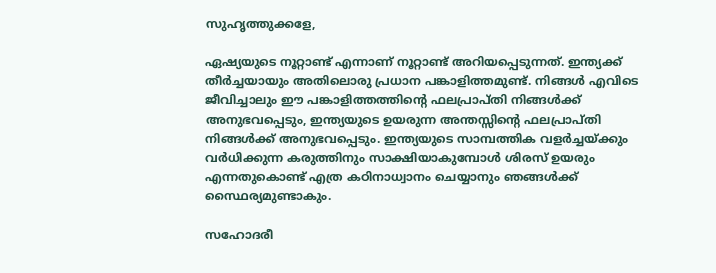സുഹൃത്തുക്കളേ,

ഏഷ്യയുടെ നൂറ്റാണ്ട് എന്നാണ് നൂറ്റാണ്ട് അറിയപ്പെടുന്നത്. ഇന്ത്യക്ക് തീര്‍ച്ചയായും അതിലൊരു പ്രധാന പങ്കാളിത്തമുണ്ട്. നിങ്ങള്‍ എവിടെ ജീവിച്ചാലും ഈ പങ്കാളിത്തത്തിന്റെ ഫലപ്രാപ്തി നിങ്ങള്‍ക്ക് അനുഭവപ്പെടും, ഇന്ത്യയുടെ ഉയരുന്ന അന്തസ്സിന്റെ ഫലപ്രാപ്തി നിങ്ങള്‍ക്ക് അനുഭവപ്പെടും. ഇന്ത്യയുടെ സാമ്പത്തിക വളര്‍ച്ചയ്ക്കും വര്‍ധിക്കുന്ന കരുത്തിനും സാക്ഷിയാകുമ്പോള്‍ ശിരസ് ഉയരും എന്നതുകൊണ്ട് എത്ര കഠിനാധ്വാനം ചെയ്യാനും ഞങ്ങള്‍ക്ക് സ്ഥൈര്യമുണ്ടാകും.

സഹോദരീ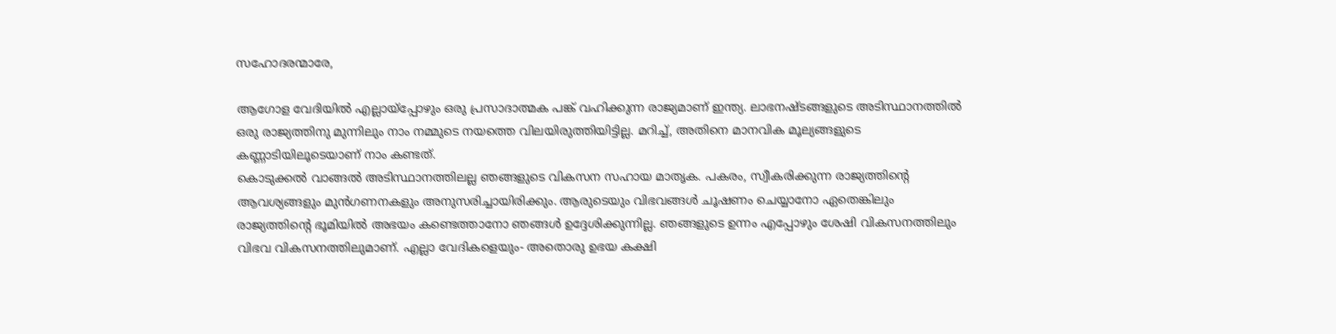സഹോദരന്മാരേ,

ആഗോള വേദിയില്‍ എല്ലായ്‌പ്പോഴും ഒരു പ്രസാദാത്മക പങ്ക് വഹിക്കുന്ന രാജ്യമാണ് ഇന്ത്യ. ലാഭനഷ്ടങ്ങളുടെ അടിസ്ഥാനത്തില്‍ ഒരു രാജ്യത്തിനു മുന്നിലും നാം നമ്മുടെ നയത്തെ വിലയിരുത്തിയിട്ടില്ല. മറിച്ച്, അതിനെ മാനവിക മൂല്യങ്ങളുടെ കണ്ണാടിയിലൂടെയാണ് നാം കണ്ടത്.
കൊടുക്കല്‍ വാങ്ങല്‍ അടിസ്ഥാനത്തിലല്ല ഞങ്ങളുടെ വികസന സഹായ മാതൃക. പകരം, സ്വീകരിക്കുന്ന രാജ്യത്തിന്റെ ആവശ്യങ്ങളും മുന്‍ഗണനകളും അനുസരിച്ചായിരിക്കും. ആരുടെയും വിഭവങ്ങള്‍ ചൂഷണം ചെയ്യാനോ ഏതെങ്കിലും രാജ്യത്തിന്റെ ഭൂമിയില്‍ അഭയം കണ്ടെത്താനോ ഞങ്ങള്‍ ഉദ്ദേശിക്കുന്നില്ല. ഞങ്ങളുടെ ഉന്നം എപ്പോഴും ശേഷി വികസനത്തിലും വിഭവ വികസനത്തിലുമാണ്. എല്ലാ വേദികളെയും- അതൊരു ഉഭയ കക്ഷി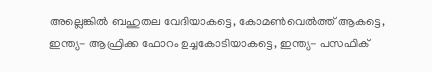അല്ലെങ്കില്‍ ബഹുതല വേദിയാകട്ടെ, കോമണ്‍വെല്‍ത്ത് ആകട്ടെ, ഇന്ത്യ- ആഫ്രിക്ക ഫോറം ഉച്ചകോടിയാകട്ടെ, ഇന്ത്യ- പസഫിക്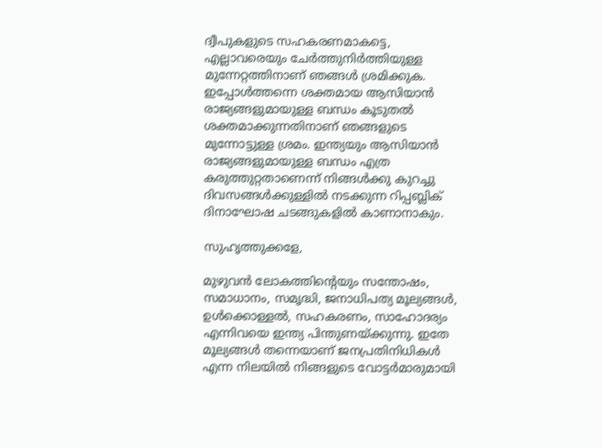ദ്വീപുകളുടെ സഹകരണമാകട്ടെ, എല്ലാവരെയും ചേര്‍ത്തുനിര്‍ത്തിയുള്ള മുന്നേറ്റത്തിനാണ് ഞങ്ങള്‍ ശ്രമിക്കുക.
ഇപ്പോള്‍ത്തന്നെ ശക്തമായ ആസിയാന്‍ രാജ്യങ്ങളുമായുള്ള ബന്ധം കൂടുതല്‍ ശക്തമാക്കുന്നതിനാണ് ഞങ്ങളുടെ മുന്നോട്ടുള്ള ശ്രമം. ഇന്ത്യയും ആസിയാന്‍ രാജ്യങ്ങളുമായുള്ള ബന്ധം എത്ര കരുത്തുറ്റതാണെന്ന് നിങ്ങള്‍ക്കു കുറച്ചു ദിവസങ്ങള്‍ക്കുള്ളില്‍ നടക്കുന്ന റിപ്പബ്ലിക് ദിനാഘോഷ ചടങ്ങുകളില്‍ കാണാനാകും.

സുഹൃത്തുക്കളേ,

മുഴുവന്‍ ലോകത്തിന്റെയും സന്തോഷം, സമാധാനം, സമൃദ്ധി, ജനാധിപത്യ മൂല്യങ്ങള്‍, ഉള്‍ക്കൊള്ളല്‍, സഹകരണം, സാഹോദര്യം എന്നിവയെ ഇന്ത്യ പിന്തുണയ്ക്കുന്നു. ഇതേ മൂല്യങ്ങള്‍ തന്നെയാണ് ജനപ്രതിനിധികള്‍ എന്ന നിലയില്‍ നിങ്ങളുടെ വോട്ടര്‍മാരുമായി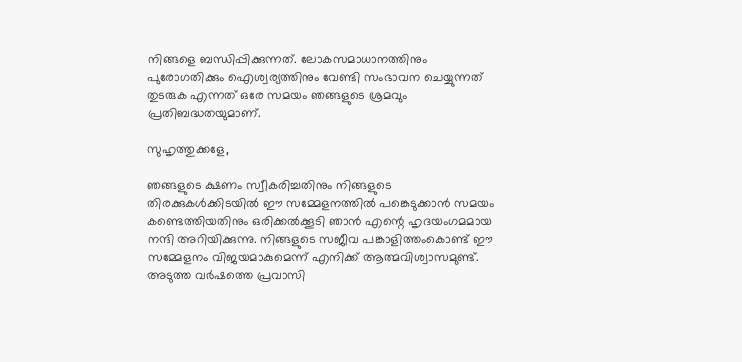നിങ്ങളെ ബന്ധിപ്പിക്കുന്നത്. ലോകസമാധാനത്തിനും പുരോഗതിക്കും ഐശ്വര്യത്തിനും വേണ്ടി സംഭാവന ചെയ്യുന്നത് തുടരുക എന്നത് ഒരേ സമയം ഞങ്ങളുടെ ശ്രമവും പ്രതിബദ്ധതയുമാണ്.

സുഹൃത്തുക്കളേ,

ഞങ്ങളുടെ ക്ഷണം സ്വീകരിച്ചതിനും നിങ്ങളുടെ തിരക്കുകള്‍ക്കിടയില്‍ ഈ സമ്മേളനത്തില്‍ പങ്കെടുക്കാന്‍ സമയം കണ്ടെത്തിയതിനും ഒരിക്കല്‍ക്കൂടി ഞാന്‍ എന്റെ ഹൃദയംഗമമായ നന്ദി അറിയിക്കുന്നു. നിങ്ങളുടെ സജീവ പങ്കാളിത്തംകൊണ്ട് ഈ സമ്മേളനം വിജയമാകുമെന്ന് എനിക്ക് ആത്മവിശ്വാസമുണ്ട്. അടുത്ത വര്‍ഷത്തെ പ്രവാസി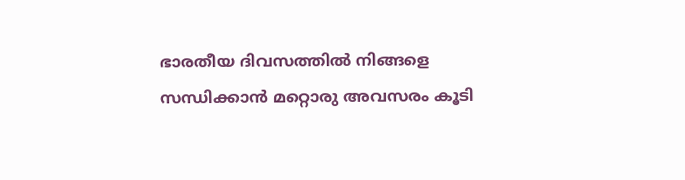ഭാരതീയ ദിവസത്തില്‍ നിങ്ങളെ സന്ധിക്കാന്‍ മറ്റൊരു അവസരം കൂടി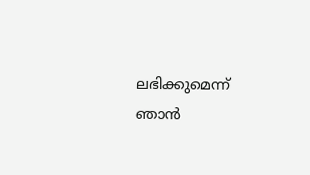ലഭിക്കുമെന്ന് ഞാന്‍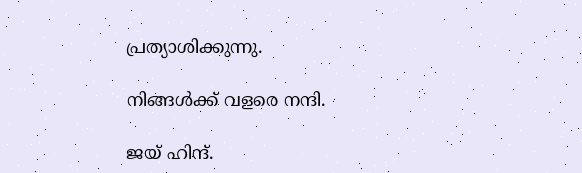പ്രത്യാശിക്കുന്നു.

നിങ്ങള്‍ക്ക് വളരെ നന്ദി.

ജയ് ഹിന്ദ്.